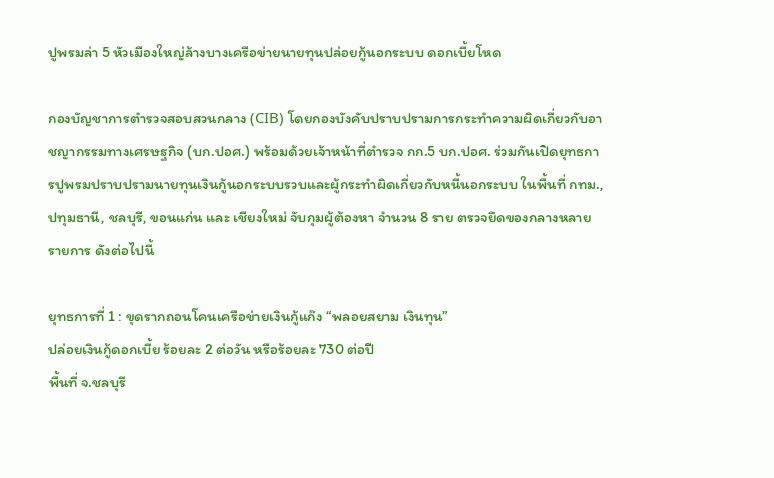ปูพรมล่า 5 หัวเมืองใหญ่ล้างบางเครือข่ายนายทุนปล่อยกู้นอกระบบ ดอกเบี้ยโหด

กองบัญชาการตำรวจสอบสวนกลาง (CIB) โดยกองบังคับปราบปรามการกระทำความผิดเกี่ยวกับอาชญากรรมทางเศรษฐกิจ (บก.ปอศ.) พร้อมด้วยเจ้าหน้าที่ตำรวจ กก.5 บก.ปอศ. ร่วมกันเปิดยุทธการปูพรมปราบปรามนายทุนเงินกู้นอกระบบรวบและผู้กระทำผิดเกี่ยวกับหนี้นอกระบบ ในพื้นที่ กทม., ปทุมธานี, ชลบุรี, ขอนแก่น และ เชียงใหม่ จับกุมผู้ต้องหา จำนวน 8 ราย ตรวจยึดของกลางหลายรายการ ดังต่อไปนี้

ยุทธการที่ 1 : ขุดรากถอนโคนเครือข่ายเงินกู้แก๊ง “พลอยสยาม เงินทุน”
ปล่อยเงินกู้ดอกเบี้ย ร้อยละ 2 ต่อวัน หรือร้อยละ 730 ต่อปี
พื้นที่ จ.ชลบุรี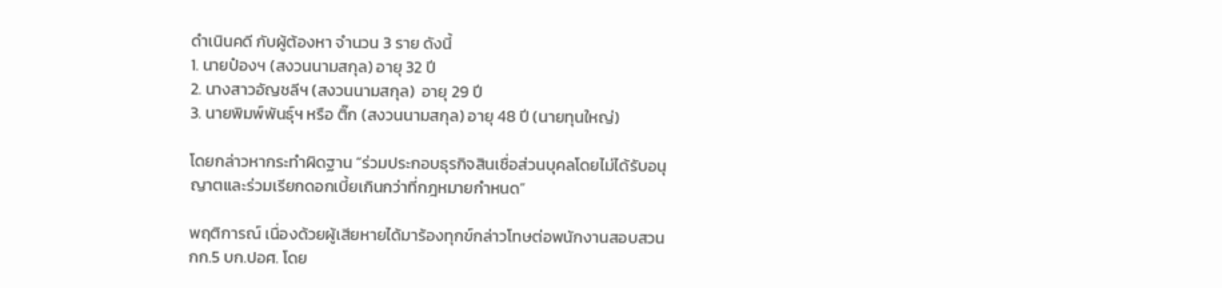ดำเนินคดี กับผู้ต้องหา จำนวน 3 ราย ดังนี้
1. นายป๋องฯ (สงวนนามสกุล) อายุ 32 ปี
2. นางสาวอัญชลีฯ (สงวนนามสกุล)  อายุ 29 ปี
3. นายพิมพ์พันธุ์ฯ หรือ ติ๊ก (สงวนนามสกุล) อายุ 48 ปี (นายทุนใหญ่)

โดยกล่าวหากระทำผิดฐาน “ร่วมประกอบธุรกิจสินเชื่อส่วนบุคลโดยไม่ได้รับอนุญาตและร่วมเรียกดอกเบี้ยเกินกว่าที่กฎหมายกำหนด”

พฤติการณ์ เนื่องด้วยผู้เสียหายได้มาร้องทุกข์กล่าวโทษต่อพนักงานสอบสวน กก.5 บก.ปอศ. โดย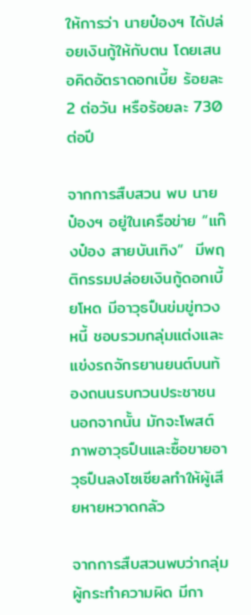ให้การว่า นายป๋องฯ ได้ปล่อยเงินกู้ให้กับตน โดยเสนอคิดอัตราดอกเบี้ย ร้อยละ 2 ต่อวัน หรือร้อยละ 730 ต่อปี

จากการสืบสวน พบ นายป๋องฯ อยู่ในเครือข่าย “แก๊งป๋อง สายบันเทิง”  มีพฤติกรรมปล่อยเงินกู้ดอกเบี้ยโหด มีอาวุธปืนข่มขู่ทวงหนี้ ชอบรวมกลุ่มแต่งและแข่งรถจักรยานยนต์บนท้องถนนรบกวนประชาชน นอกจากนั้น มักจะโพสต์ภาพอาวุธปืนและซื้อขายอาวุธปืนลงโซเซียลทำให้ผู้เสียหายหวาดกลัว

จากการสืบสวนพบว่ากลุ่มผู้กระทำความผิด มีกา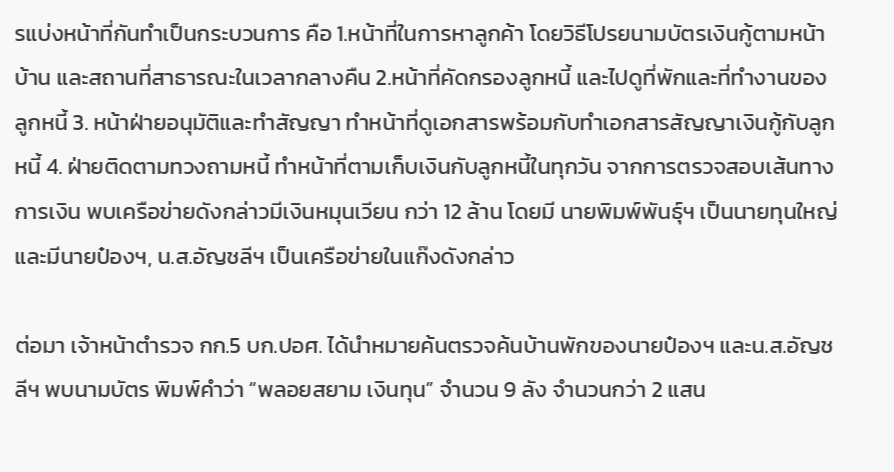รแบ่งหน้าที่กันทำเป็นกระบวนการ คือ 1.หน้าที่ในการหาลูกค้า โดยวิธีโปรยนามบัตรเงินกู้ตามหน้าบ้าน และสถานที่สาธารณะในเวลากลางคืน 2.หน้าที่คัดกรองลูกหนี้ และไปดูที่พักและที่ทำงานของลูกหนี้ 3. หน้าฝ่ายอนุมัติและทำสัญญา ทำหน้าที่ดูเอกสารพร้อมกับทำเอกสารสัญญาเงินกู้กับลูกหนี้ 4. ฝ่ายติดตามทวงถามหนี้ ทำหน้าที่ตามเก็บเงินกับลูกหนี้ในทุกวัน จากการตรวจสอบเส้นทางการเงิน พบเครือข่ายดังกล่าวมีเงินหมุนเวียน กว่า 12 ล้าน โดยมี นายพิมพ์พันธุ์ฯ เป็นนายทุนใหญ่ และมีนายป๋องฯ, น.ส.อัญชลีฯ เป็นเครือข่ายในแก๊งดังกล่าว

ต่อมา เจ้าหน้าตำรวจ กก.5 บก.ปอศ. ได้นำหมายค้นตรวจค้นบ้านพักของนายป๋องฯ และน.ส.อัญชลีฯ พบนามบัตร พิมพ์คำว่า “พลอยสยาม เงินทุน” จำนวน 9 ลัง จำนวนกว่า 2 แสน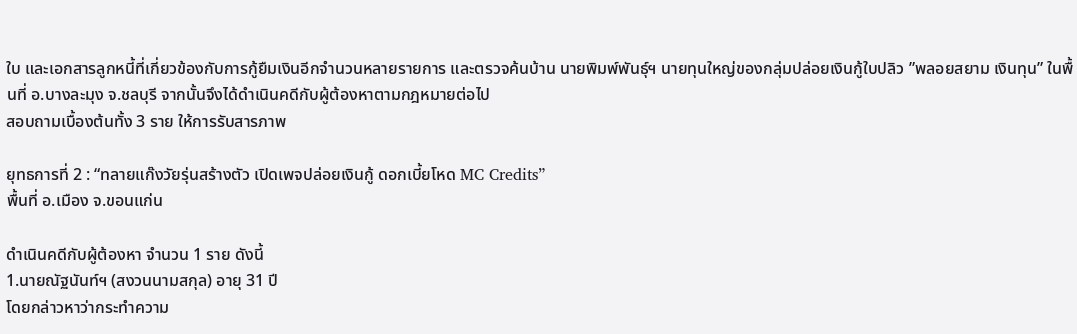ใบ และเอกสารลูกหนี้ที่เกี่ยวข้องกับการกู้ยืมเงินอีกจำนวนหลายรายการ และตรวจค้นบ้าน นายพิมพ์พันธุ์ฯ นายทุนใหญ่ของกลุ่มปล่อยเงินกู้ใบปลิว ”พลอยสยาม เงินทุน” ในพื้นที่ อ.บางละมุง จ.ชลบุรี จากนั้นจึงได้ดำเนินคดีกับผู้ต้องหาตามกฎหมายต่อไป
สอบถามเบื้องต้นทั้ง 3 ราย ให้การรับสารภาพ

ยุทธการที่ 2 : “ทลายแก๊งวัยรุ่นสร้างตัว เปิดเพจปล่อยเงินกู้ ดอกเบี้ยโหด MC Credits”
พื้นที่ อ.เมือง จ.ขอนแก่น

ดำเนินคดีกับผู้ต้องหา จำนวน 1 ราย ดังนี้
1.นายณัฐนันท์ฯ (สงวนนามสกุล) อายุ 31 ปี
โดยกล่าวหาว่ากระทำความ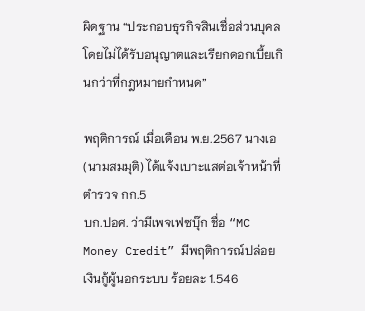ผิดฐาน “ประกอบธุรกิจสินเชื่อส่วนบุคลโดยไม่ได้รับอนุญาตและเรียกดอกเบี้ยเกินกว่าที่กฎหมายกำหนด”

พฤติการณ์ เมื่อเดือน พ.ย.2567 นางเอ (นามสมมุติ) ได้แจ้งเบาะแสต่อเจ้าหน้าที่ตำรวจ กก.5
บก.ปอศ. ว่ามีเพจเฟซบุ๊ก ชื่อ “MC Money Credit” มีพฤติการณ์ปล่อยเงินกู้ผู้นอกระบบ ร้อยละ 1.546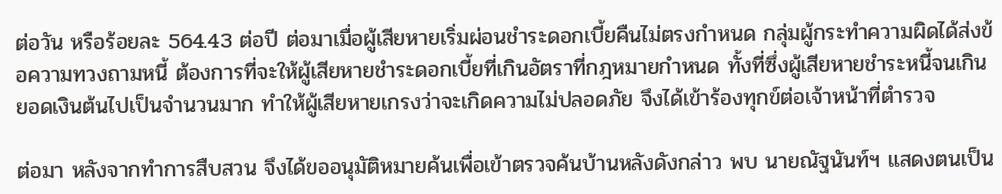ต่อวัน หรือร้อยละ 564.43 ต่อปี ต่อมาเมื่อผู้เสียหายเริ่มผ่อนชำระดอกเบี้ยคืนไม่ตรงกำหนด กลุ่มผู้กระทำความผิดได้ส่งข้อความทวงถามหนี้ ต้องการที่จะให้ผู้เสียหายชำระดอกเบี้ยที่เกินอัตราที่กฎหมายกำหนด ทั้งที่ซึ่งผู้เสียหายชำระหนี้จนเกินยอดเงินต้นไปเป็นจำนวนมาก ทำให้ผู้เสียหายเกรงว่าจะเกิดความไม่ปลอดภัย จึงได้เข้าร้องทุกข์ต่อเจ้าหน้าที่ตำรวจ

ต่อมา หลังจากทำการสืบสวน จึงได้ขออนุมัติหมายค้นเพื่อเข้าตรวจค้นบ้านหลังดังกล่าว พบ นายณัฐนันท์ฯ แสดงตนเป็น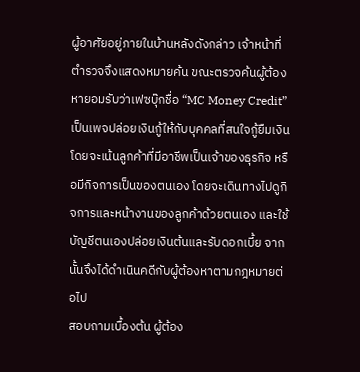ผู้อาศัยอยู่ภายในบ้านหลังดังกล่าว เจ้าหน้าที่ตำรวจจึงแสดงหมายค้น ขณะตรวจค้นผู้ต้องหายอมรับว่าเฟซบุ๊กชื่อ “MC Money Credit” เป็นเพจปล่อยเงินกู้ให้กับบุคคลที่สนใจกู้ยืมเงิน โดยจะเน้นลูกค้าที่มีอาชีพเป็นเจ้าของธุรกิจ หรือมีกิจการเป็นของตนเอง โดยจะเดินทางไปดูกิจการและหน้างานของลูกค้าด้วยตนเอง และใช้บัญชีตนเองปล่อยเงินต้นและรับดอกเบี้ย จากนั้นจึงได้ดำเนินคดีกับผู้ต้องหาตามกฎหมายต่อไป
สอบถามเบื้องต้น ผู้ต้อง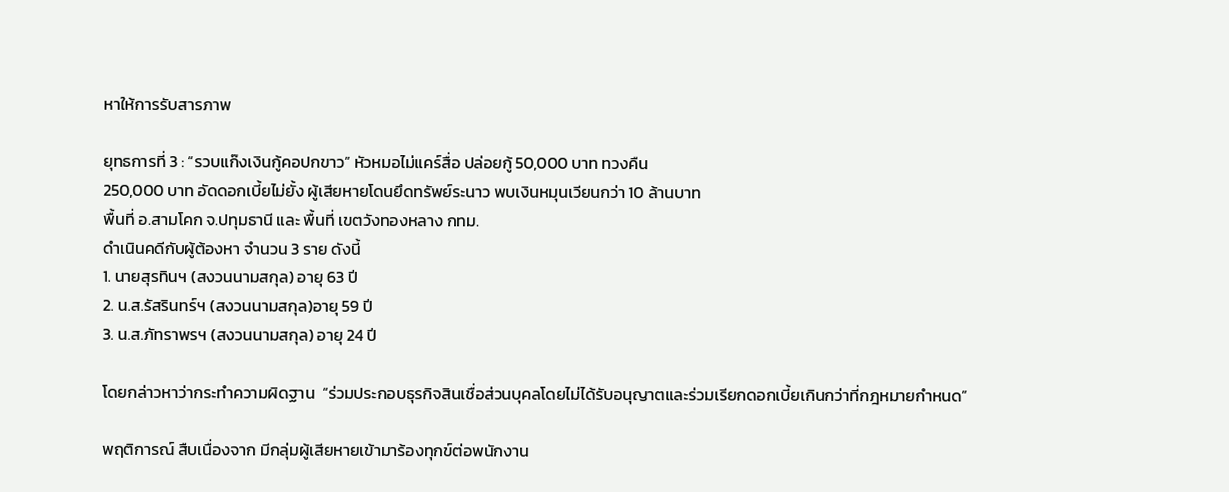หาให้การรับสารภาพ

ยุทธการที่ 3 : “รวบแก๊งเงินกู้คอปกขาว” หัวหมอไม่แคร์สื่อ ปล่อยกู้ 50,000 บาท ทวงคืน
250,000 บาท อัดดอกเบี้ยไม่ยั้ง ผู้เสียหายโดนยึดทรัพย์ระนาว พบเงินหมุนเวียนกว่า 10 ล้านบาท
พื้นที่ อ.สามโคก จ.ปทุมธานี และ พื้นที่ เขตวังทองหลาง กทม.
ดำเนินคดีกับผู้ต้องหา จำนวน 3 ราย ดังนี้
1. นายสุรทินฯ (สงวนนามสกุล) อายุ 63 ปี
2. น.ส.รัสรินทร์ฯ (สงวนนามสกุล)อายุ 59 ปี
3. น.ส.ภัทราพรฯ (สงวนนามสกุล) อายุ 24 ปี

โดยกล่าวหาว่ากระทำความผิดฐาน  “ร่วมประกอบธุรกิจสินเชื่อส่วนบุคลโดยไม่ได้รับอนุญาตและร่วมเรียกดอกเบี้ยเกินกว่าที่กฎหมายกำหนด”

พฤติการณ์ สืบเนื่องจาก มีกลุ่มผู้เสียหายเข้ามาร้องทุกข์ต่อพนักงาน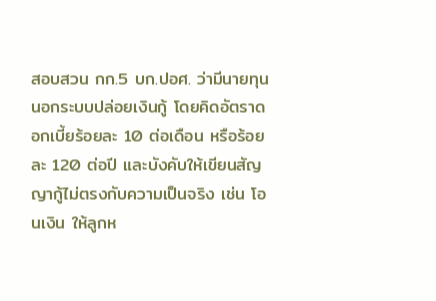สอบสวน กก.5 บก.ปอศ. ว่ามีนายทุนนอกระบบปล่อยเงินกู้ โดยคิดอัตราดอกเบี้ยร้อยละ 10 ต่อเดือน หรือร้อยละ 120 ต่อปี และบังคับให้เขียนสัญญากู้ไม่ตรงกับความเป็นจริง เช่น โอนเงิน ให้ลูกห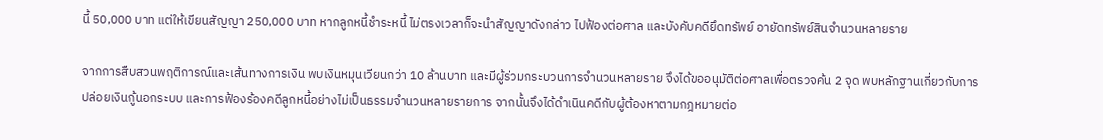นี้ 50,000 บาท แต่ให้เขียนสัญญา 250,000 บาท หากลูกหนี้ชำระหนี้ ไม่ตรงเวลาก็จะนำสัญญาดังกล่าว ไปฟ้องต่อศาล และบังคับคดียึดทรัพย์ อายัดทรัพย์สินจำนวนหลายราย

จากการสืบสวนพฤติการณ์และเส้นทางการเงิน พบเงินหมุนเวียนกว่า 10 ล้านบาท และมีผู้ร่วมกระบวนการจำนวนหลายราย จึงได้ขออนุมัติต่อศาลเพื่อตรวจค้น 2 จุด พบหลักฐานเกี่ยวกับการปล่อยเงินกู้นอกระบบ และการฟ้องร้องคดีลูกหนี้อย่างไม่เป็นธรรมจำนวนหลายรายการ จากนั้นจึงได้ดำเนินคดีกับผู้ต้องหาตามกฎหมายต่อ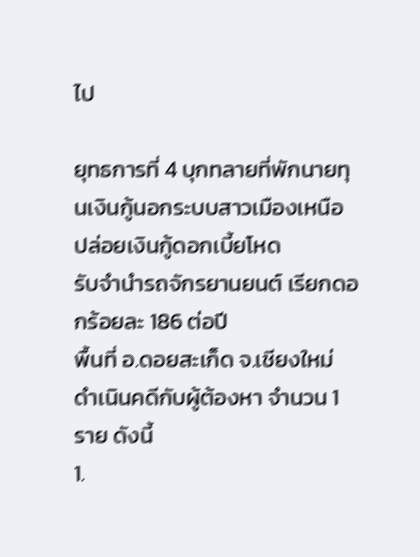ไป

ยุทธการที่ 4 บุกทลายที่พักนายทุนเงินกู้นอกระบบสาวเมืองเหนือ ปล่อยเงินกู้ดอกเบี้ยโหด
รับจำนำรถจักรยานยนต์ เรียกดอกร้อยละ 186 ต่อปี
พื้นที่ อ.ดอยสะเก็ด จ.เชียงใหม่
ดำเนินคดีกับผู้ต้องหา จำนวน 1 ราย ดังนี้
1.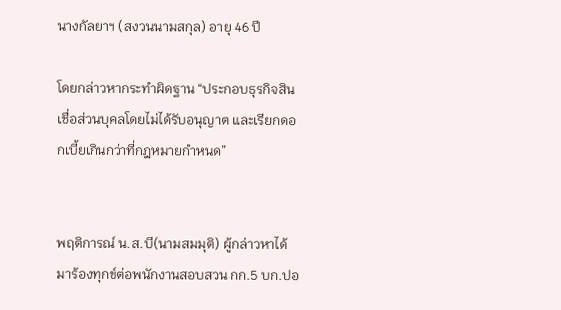นางกัลยาฯ (สงวนนามสกุล) อายุ 46 ปี

โดยกล่าวหากระทำผิดฐาน “ประกอบธุรกิจสินเชื่อส่วนบุคลโดยไม่ได้รับอนุญาต และเรียกดอกเบี้ยเกินกว่าที่กฎหมายกำหนด”


พฤติการณ์ น.ส.บี(นามสมมุติ) ผู้กล่าวหาได้มาร้องทุกข์ต่อพนักงานสอบสวน กก.5 บก.ปอ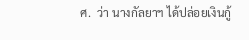ศ.  ว่า นางกัลยาฯ ได้ปล่อยเงินกู้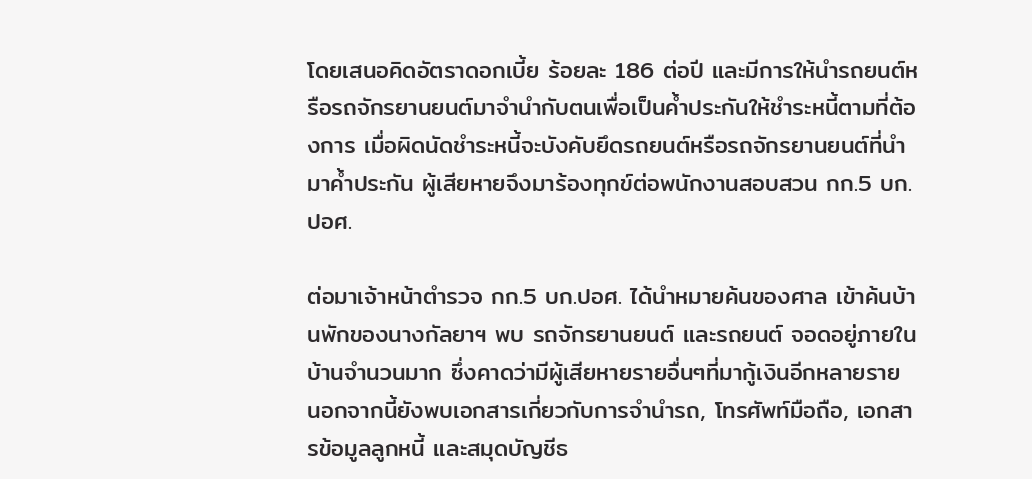โดยเสนอคิดอัตราดอกเบี้ย ร้อยละ 186 ต่อปี และมีการให้นำรถยนต์หรือรถจักรยานยนต์มาจำนำกับตนเพื่อเป็นค้ำประกันให้ชำระหนี้ตามที่ต้องการ เมื่อผิดนัดชำระหนี้จะบังคับยึดรถยนต์หรือรถจักรยานยนต์ที่นำมาค้ำประกัน ผู้เสียหายจึงมาร้องทุกข์ต่อพนักงานสอบสวน กก.5 บก.ปอศ.

ต่อมาเจ้าหน้าตำรวจ กก.5 บก.ปอศ. ได้นำหมายค้นของศาล เข้าค้นบ้านพักของนางกัลยาฯ พบ รถจักรยานยนต์ และรถยนต์ จอดอยู่ภายในบ้านจำนวนมาก ซึ่งคาดว่ามีผู้เสียหายรายอื่นๆที่มากู้เงินอีกหลายราย นอกจากนี้ยังพบเอกสารเกี่ยวกับการจำนำรถ, โทรศัพท์มือถือ, เอกสารข้อมูลลูกหนี้ และสมุดบัญชีธ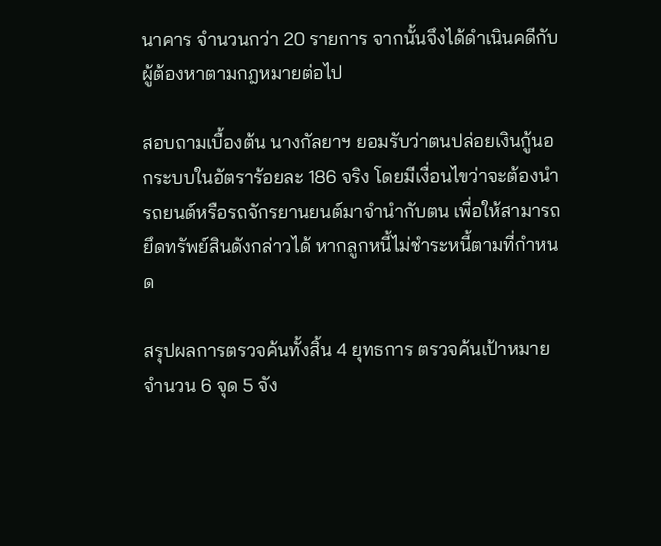นาคาร จำนวนกว่า 20 รายการ จากนั้นจึงได้ดำเนินคดีกับผู้ต้องหาตามกฎหมายต่อไป

สอบถามเบื้องต้น นางกัลยาฯ ยอมรับว่าตนปล่อยเงินกู้นอกระบบในอัตราร้อยละ 186 จริง โดยมีเงื่อนไขว่าจะต้องนำรถยนต์หรือรถจักรยานยนต์มาจำนำกับตน เพื่อให้สามารถยึดทรัพย์สินดังกล่าวได้ หากลูกหนี้ไม่ชำระหนี้ตามที่กำหนด

สรุปผลการตรวจค้นทั้งสิ้น 4 ยุทธการ ตรวจค้นเป้าหมายจำนวน 6 จุด 5 จัง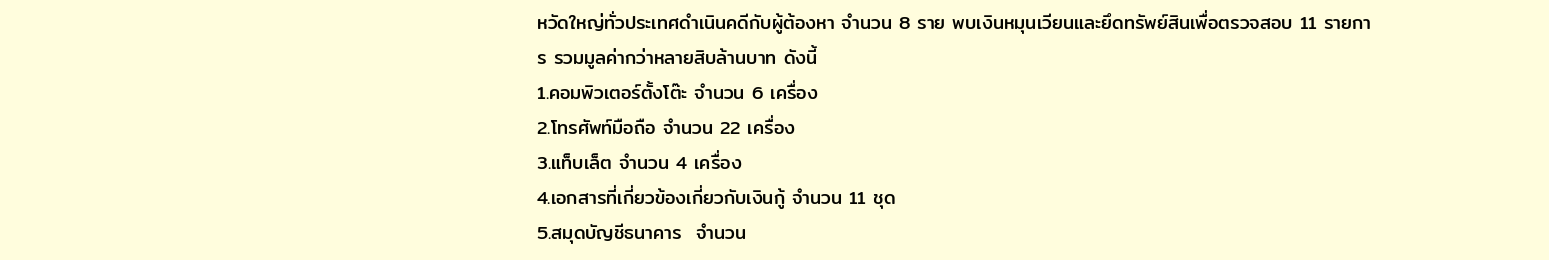หวัดใหญ่ทั่วประเทศดำเนินคดีกับผู้ต้องหา จำนวน 8 ราย พบเงินหมุนเวียนและยึดทรัพย์สินเพื่อตรวจสอบ 11 รายการ รวมมูลค่ากว่าหลายสิบล้านบาท ดังนี้
1.คอมพิวเตอร์ตั้งโต๊ะ จำนวน 6 เครื่อง
2.โทรศัพท์มือถือ จำนวน 22 เครื่อง
3.แท็บเล็ต จำนวน 4 เครื่อง
4.เอกสารที่เกี่ยวข้องเกี่ยวกับเงินกู้ จำนวน 11 ชุด
5.สมุดบัญชีธนาคาร  จำนวน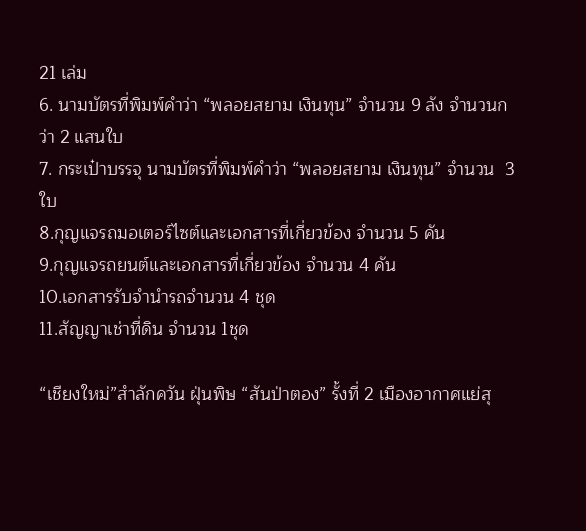21 เล่ม
6. นามบัตรที่พิมพ์คำว่า “พลอยสยาม เงินทุน” จำนวน 9 ลัง จำนวนกว่า 2 แสนใบ
7. กระเป๋าบรรจุ นามบัตรที่พิมพ์คำว่า “พลอยสยาม เงินทุน” จำนวน  3  ใบ
8.กุญแจรถมอเตอร์ไซต์และเอกสารที่เกี่ยวข้อง จำนวน 5 คัน
9.กุญแจรถยนต์และเอกสารที่เกี่ยวข้อง จำนวน 4 คัน
10.เอกสารรับจำนำรถจำนวน 4 ชุด
11.สัญญาเช่าที่ดิน จำนวน 1ชุด

“เชียงใหม่”สำลักควัน ฝุ่นพิษ “สันป่าตอง” รั้งที่ 2 เมืองอากาศแย่สุ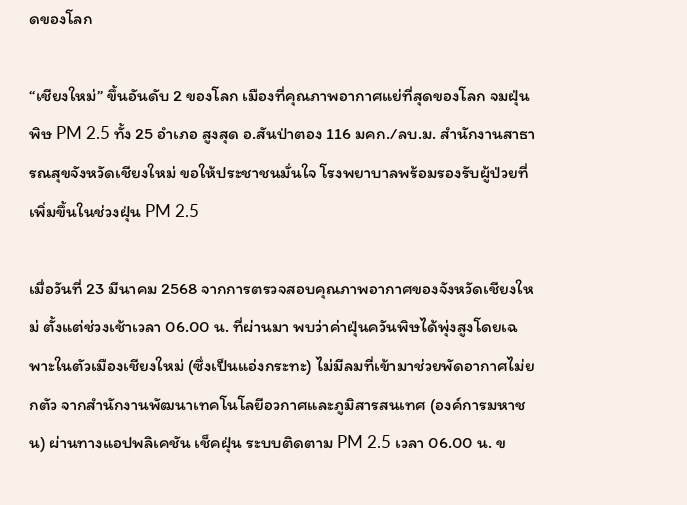ดของโลก

“เชียงใหม่” ขึ้นอันดับ 2 ของโลก เมืองที่คุณภาพอากาศแย่ที่สุดของโลก จมฝุ่นพิษ PM 2.5 ทั้ง 25 อำเภอ สูงสุด อ.สันป่าตอง 116 มคก./ลบ.ม. สำนักงานสาธารณสุขจังหวัดเชียงใหม่ ขอให้ประชาชนมั่นใจ โรงพยาบาลพร้อมรองรับผู้ป่วยที่เพิ่มขึ้นในช่วงฝุ่น PM 2.5

เมื่อวันที่ 23 มีนาคม 2568 จากการตรวจสอบคุณภาพอากาศของจังหวัดเชียงใหม่ ตั้งแต่ช่วงเช้าเวลา 06.00 น. ที่ผ่านมา พบว่าค่าฝุ่นควันพิษได้พุ่งสูงโดยเฉพาะในตัวเมืองเชียงใหม่ (ซึ่งเป็นแอ่งกระทะ) ไม่มีลมที่เข้ามาช่วยพัดอากาศไม่ยกตัว จากสำนักงานพัฒนาเทคโนโลยีอวกาศและภูมิสารสนเทศ (องค์การมหาชน) ผ่านทางแอปพลิเคชัน เช็คฝุ่น ระบบติดตาม PM 2.5 เวลา 06.00 น. ข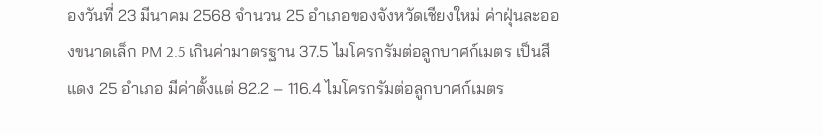องวันที่ 23 มีนาคม 2568 จำนวน 25 อำเภอของจังหวัดเชียงใหม่ ค่าฝุ่นละอองขนาดเล็ก PM 2.5 เกินค่ามาตรฐาน 37.5 ไมโครกรัมต่อลูกบาศก์เมตร เป็นสีแดง 25 อำเภอ มีค่าตั้งแต่ 82.2 – 116.4 ไมโครกรัมต่อลูกบาศก์เมตร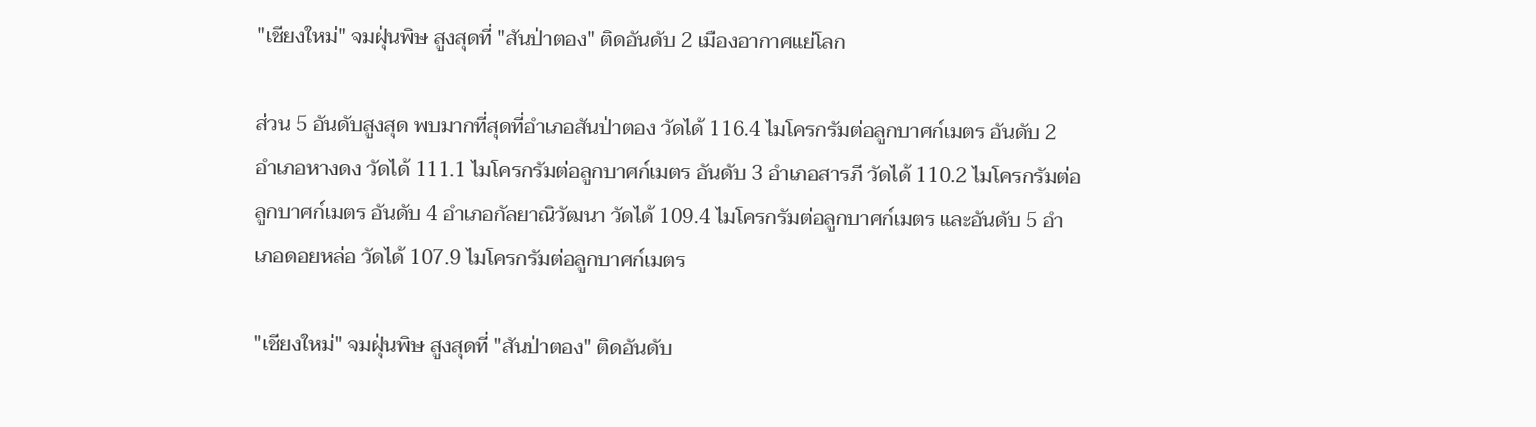"เชียงใหม่" จมฝุ่นพิษ สูงสุดที่ "สันป่าตอง" ติดอันดับ 2 เมืองอากาศแย่โลก

ส่วน 5 อันดับสูงสุด พบมากที่สุดที่อำเภอสันป่าตอง วัดได้ 116.4 ไมโครกรัมต่อลูกบาศก์เมตร อันดับ 2 อำเภอหางดง วัดได้ 111.1 ไมโครกรัมต่อลูกบาศก์เมตร อันดับ 3 อำเภอสารภี วัดได้ 110.2 ไมโครกรัมต่อลูกบาศก์เมตร อันดับ 4 อำเภอกัลยาณิวัฒนา วัดได้ 109.4 ไมโครกรัมต่อลูกบาศก์เมตร และอันดับ 5 อำเภอดอยหล่อ วัดได้ 107.9 ไมโครกรัมต่อลูกบาศก์เมตร

"เชียงใหม่" จมฝุ่นพิษ สูงสุดที่ "สันป่าตอง" ติดอันดับ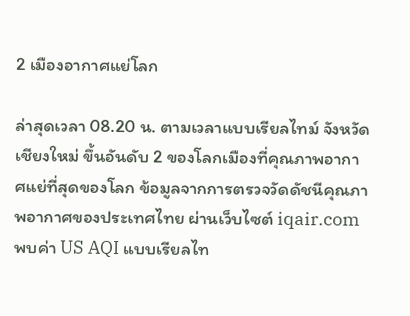2 เมืองอากาศแย่โลก

ล่าสุดเวลา 08.20 น. ตามเวลาแบบเรียลไทม์ จังหวัดเชียงใหม่ ขึ้นอันดับ 2 ของโลกเมืองที่คุณภาพอากาศแย่ที่สุดของโลก ข้อมูลจากการตรวจวัดดัชนีคุณภาพอากาศของประเทศไทย ผ่านเว็บไซต์ iqair.com พบค่า US AQI แบบเรียลไท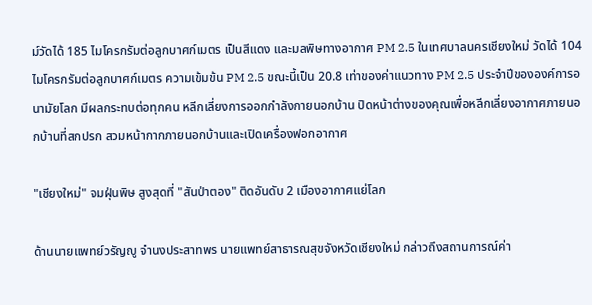ม์วัดได้ 185 ไมโครกรัมต่อลูกบาศก์เมตร เป็นสีแดง และมลพิษทางอากาศ PM 2.5 ในเทศบาลนครเชียงใหม่ วัดได้ 104 ไมโครกรัมต่อลูกบาศก์เมตร ความเข้มข้น PM 2.5 ขณะนี้เป็น 20.8 เท่าของค่าแนวทาง PM 2.5 ประจำปีขององค์การอนามัยโลก มีผลกระทบต่อทุกคน หลีกเลี่ยงการออกกำลังกายนอกบ้าน ปิดหน้าต่างของคุณเพื่อหลีกเลี่ยงอากาศภายนอกบ้านที่สกปรก สวมหน้ากากภายนอกบ้านและเปิดเครื่องฟอกอากาศ

"เชียงใหม่" จมฝุ่นพิษ สูงสุดที่ "สันป่าตอง" ติดอันดับ 2 เมืองอากาศแย่โลก

ด้านนายแพทย์วรัญญู จำนงประสาทพร นายแพทย์สาธารณสุขจังหวัดเชียงใหม่ กล่าวถึงสถานการณ์ค่า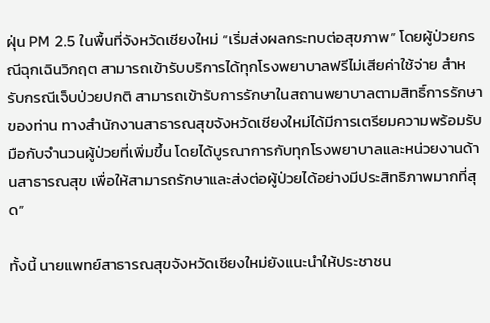ฝุ่น PM 2.5 ในพื้นที่จังหวัดเชียงใหม่ “เริ่มส่งผลกระทบต่อสุขภาพ” โดยผู้ป่วยกรณีฉุกเฉินวิกฤต สามารถเข้ารับบริการได้ทุกโรงพยาบาลฟรีไม่เสียค่าใช้จ่าย สำหรับกรณีเจ็บป่วยปกติ สามารถเข้ารับการรักษาในสถานพยาบาลตามสิทธิ์การรักษาของท่าน ทางสำนักงานสาธารณสุขจังหวัดเชียงใหม่ได้มีการเตรียมความพร้อมรับมือกับจำนวนผู้ป่วยที่เพิ่มขึ้น โดยได้บูรณาการกับทุกโรงพยาบาลและหน่วยงานด้านสาธารณสุข เพื่อให้สามารถรักษาและส่งต่อผู้ป่วยได้อย่างมีประสิทธิภาพมากที่สุด”

ทั้งนี้ นายแพทย์สาธารณสุขจังหวัดเชียงใหม่ยังแนะนำให้ประชาชน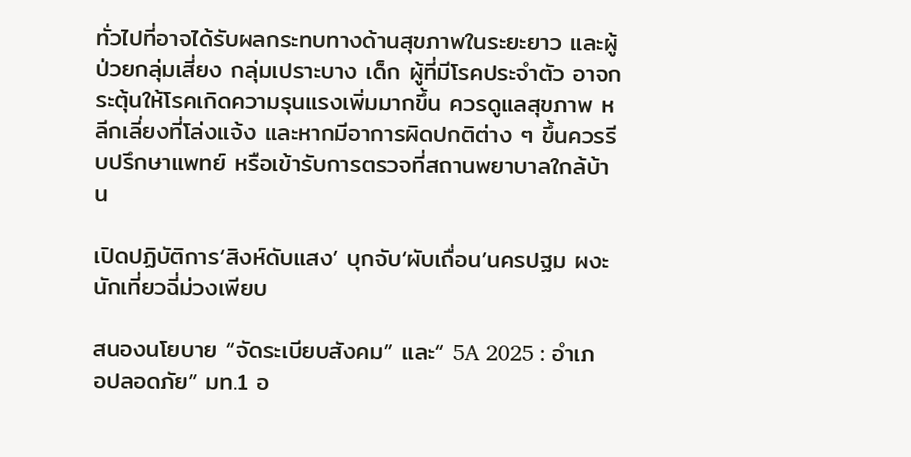ทั่วไปที่อาจได้รับผลกระทบทางด้านสุขภาพในระยะยาว และผู้ป่วยกลุ่มเสี่ยง กลุ่มเปราะบาง เด็ก ผู้ที่มีโรคประจำตัว อาจกระตุ้นให้โรคเกิดความรุนแรงเพิ่มมากขึ้น ควรดูแลสุขภาพ หลีกเลี่ยงที่โล่งแจ้ง และหากมีอาการผิดปกติต่าง ๆ ขึ้นควรรีบปรึกษาแพทย์ หรือเข้ารับการตรวจที่สถานพยาบาลใกล้บ้าน

เปิดปฏิบัติการ‘สิงห์ดับแสง’ บุกจับ‘ผับเถื่อน’นครปฐม ผงะนักเที่ยวฉี่ม่วงเพียบ

สนองนโยบาย “จัดระเบียบสังคม” และ“ 5A 2025 : อำเภอปลอดภัย” มท.1 อ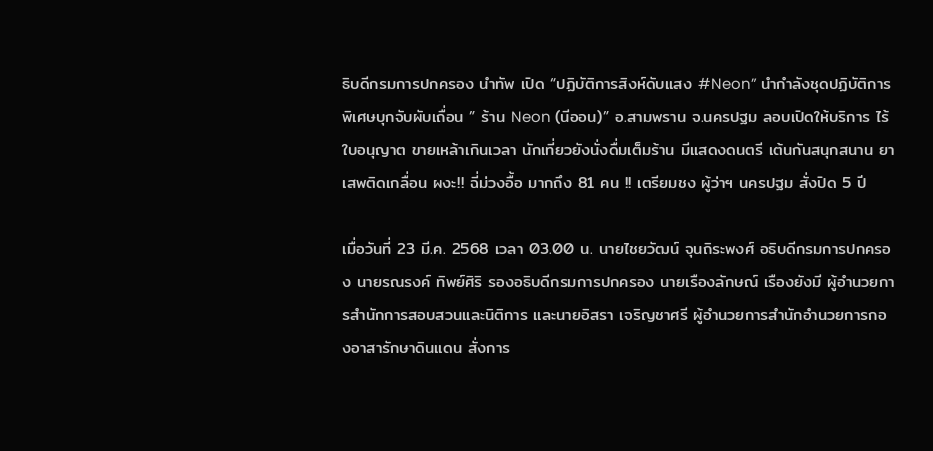ธิบดีกรมการปกครอง นำทัพ เปิด “ปฏิบัติการสิงห์ดับแสง #Neon” นำกำลังชุดปฏิบัติการพิเศษบุกจับผับเถื่อน ” ร้าน Neon (นีออน)” อ.สามพราน จ.นครปฐม ลอบเปิดให้บริการ ไร้ใบอนุญาต ขายเหล้าเกินเวลา นักเที่ยวยังนั่งดื่มเต็มร้าน มีแสดงดนตรี เต้นกันสนุกสนาน ยาเสพติดเกลื่อน ผงะ!! ฉี่ม่วงอื้อ มากถึง 81 คน !! เตรียมชง ผู้ว่าฯ นครปฐม สั่งปิด 5 ปี

เมื่อวันที่ 23 มี.ค. 2568 เวลา 03.00 น. นายไชยวัฒน์ จุนถิระพงศ์ อธิบดีกรมการปกครอง นายรณรงค์ ทิพย์ศิริ รองอธิบดีกรมการปกครอง นายเรืองลักษณ์ เรืองยังมี ผู้อำนวยการสำนักการสอบสวนและนิติการ และนายอิสรา เจริญชาศรี ผู้อำนวยการสำนักอำนวยการกองอาสารักษาดินแดน สั่งการ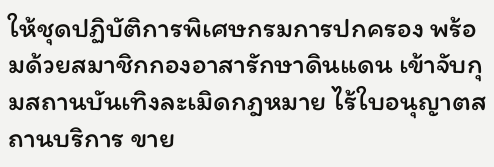ให้ชุดปฏิบัติการพิเศษกรมการปกครอง พร้อมด้วยสมาชิกกองอาสารักษาดินแดน เข้าจับกุมสถานบันเทิงละเมิดกฎหมาย ไร้ใบอนุญาตสถานบริการ ขาย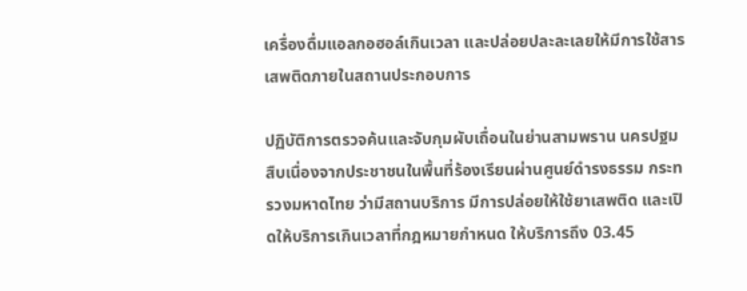เครื่องดื่มแอลกอฮอล์เกินเวลา และปล่อยปละละเลยให้มีการใช้สารเสพติดภายในสถานประกอบการ

ปฏิบัติการตรวจค้นและจับกุมผับเถื่อนในย่านสามพราน นครปฐม สืบเนื่องจากประชาชนในพื้นที่ร้องเรียนผ่านศูนย์ดำรงธรรม กระทรวงมหาดไทย ว่ามีสถานบริการ มีการปล่อยให้ใช้ยาเสพติด และเปิดให้บริการเกินเวลาที่กฎหมายกำหนด ให้บริการถึง 03.45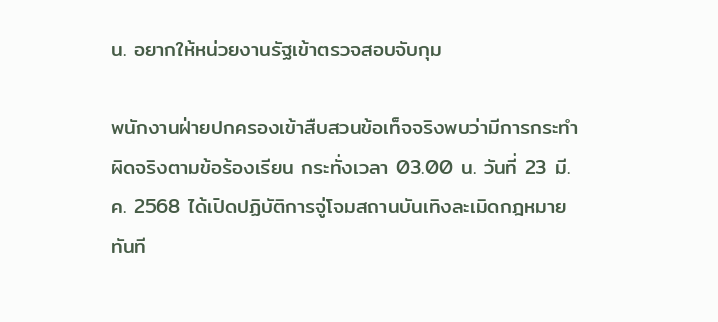น. อยากให้หน่วยงานรัฐเข้าตรวจสอบจับกุม

พนักงานฝ่ายปกครองเข้าสืบสวนข้อเท็จจริงพบว่ามีการกระทำผิดจริงตามข้อร้องเรียน กระทั่งเวลา 03.00 น. วันที่ 23 มี.ค. 2568 ได้เปิดปฏิบัติการจู่โจมสถานบันเทิงละเมิดกฎหมายทันที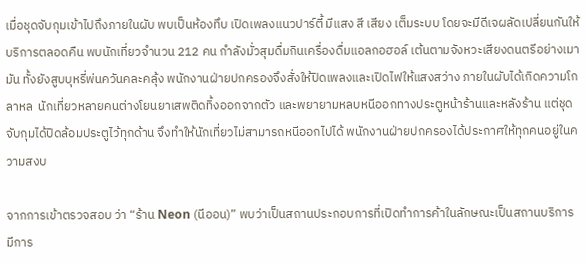เมื่อชุดจับกุมเข้าไปถึงภายในผับ พบเป็นห้องทึบ เปิดเพลงแนวปาร์ตี้ มีแสง สี เสียง เต็มระบบ โดยจะมีดีเจผลัดเปลี่ยนกันให้บริการตลอดคืน พบนักเที่ยวจำนวน 212 คน กำลังมั่วสุมดื่มกินเครื่องดื่มแอลกอฮอล์ เต้นตามจังหวะเสียงดนตรีอย่างเมามัน ทั้งยังสูบบุหรี่พ่นควันคละคลุ้ง พนักงานฝ่ายปกครองจึงสั่งให้ปิดเพลงและเปิดไฟให้แสงสว่าง ภายในผับได้เกิดความโกลาหล  นักเที่ยวหลายคนต่างโยนยาเสพติดทิ้งออกจากตัว และพยายามหลบหนีออกทางประตูหน้าร้านและหลังร้าน แต่ชุดจับกุมได้ปิดล้อมประตูไว้ทุกด้าน จึงทำให้นักเที่ยวไม่สามารถหนีออกไปได้ พนักงานฝ่ายปกครองได้ประกาศให้ทุกคนอยู่ในความสงบ

จากการเข้าตรวจสอบ ว่า “ร้าน Neon (นีออน)” พบว่าเป็นสถานประกอบการที่เปิดทำการค้าในลักษณะเป็นสถานบริการ มีการ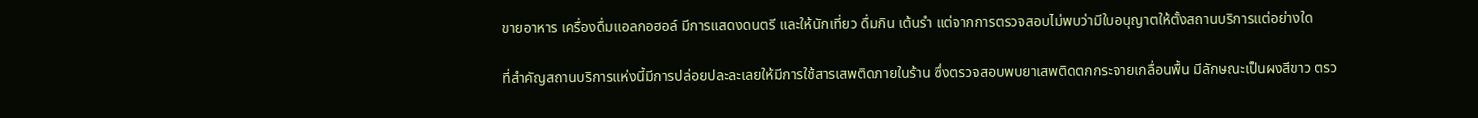ขายอาหาร เครื่องดื่มแอลกอฮอล์ มีการแสดงดนตรี และให้นักเที่ยว ดื่มกิน เต้นรำ แต่จากการตรวจสอบไม่พบว่ามีใบอนุญาตให้ตั้งสถานบริการแต่อย่างใด

ที่สำคัญสถานบริการแห่งนี้มีการปล่อยปละละเลยให้มีการใช้สารเสพติดภายในร้าน ซึ่งตรวจสอบพบยาเสพติดตกกระจายเกลื่อนพื้น มีลักษณะเป็นผงสีขาว ตรว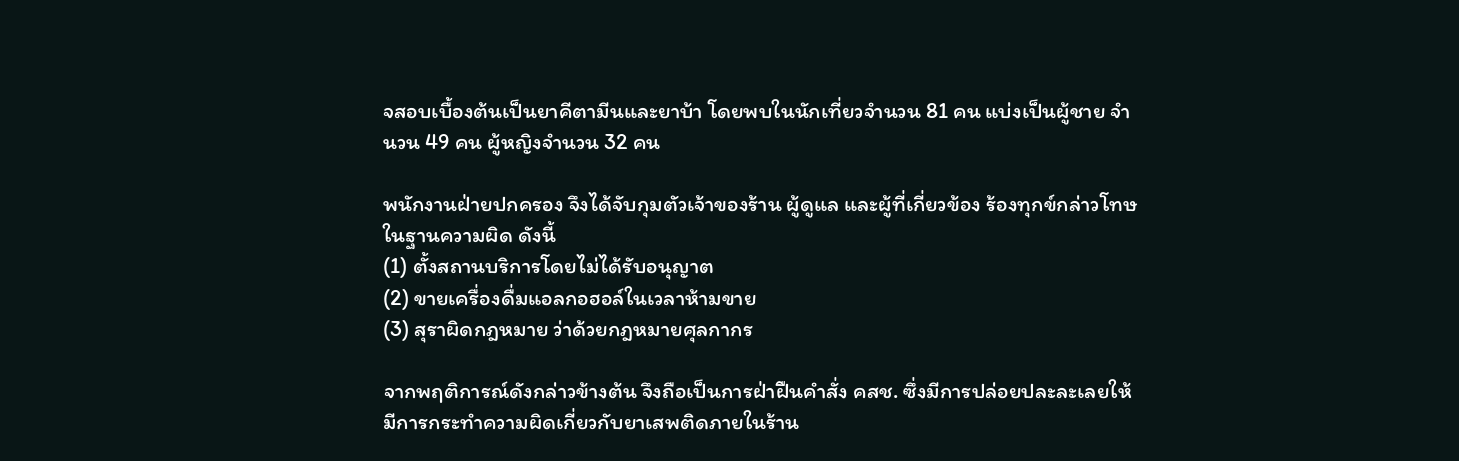จสอบเบื้องต้นเป็นยาคีตามีนและยาบ้า โดยพบในนักเที่ยวจำนวน 81 คน แบ่งเป็นผู้ชาย จำนวน 49 คน ผู้หญิงจำนวน 32 คน

พนักงานฝ่ายปกครอง จึงได้จับกุมตัวเจ้าของร้าน ผู้ดูแล และผู้ที่เกี่ยวข้อง ร้องทุกข์กล่าวโทษในฐานความผิด ดังนี้
(1) ตั้งสถานบริการโดยไม่ได้รับอนุญาต
(2) ขายเครื่องดื่มแอลกอฮอล์ในเวลาห้ามขาย
(3) สุราผิดกฎหมาย ว่าด้วยกฎหมายศุลกากร

จากพฤติการณ์ดังกล่าวข้างต้น จึงถือเป็นการฝ่าฝืนคำสั่ง คสช. ซึ่งมีการปล่อยปละละเลยให้มีการกระทำความผิดเกี่ยวกับยาเสพติดภายในร้าน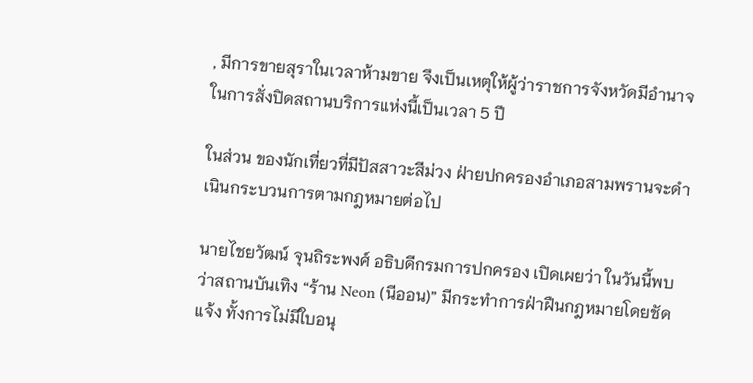, มีการขายสุราในเวลาห้ามขาย จึงเป็นเหตุให้ผู้ว่าราชการจังหวัดมีอำนาจในการสั่งปิดสถานบริการแห่งนี้เป็นเวลา 5 ปี

ในส่วน ของนักเที่ยวที่มีปัสสาวะสีม่วง ฝ่ายปกครองอำเภอสามพรานจะดำเนินกระบวนการตามกฎหมายต่อไป

นายไชยวัฒน์ จุนถิระพงศ์ อธิบดีกรมการปกครอง เปิดเผยว่า ในวันนี้พบว่าสถานบันเทิง “ร้าน Neon (นีออน)” มีกระทำการฝ่าฝืนกฎหมายโดยชัดแจ้ง ทั้งการไม่มีใบอนุ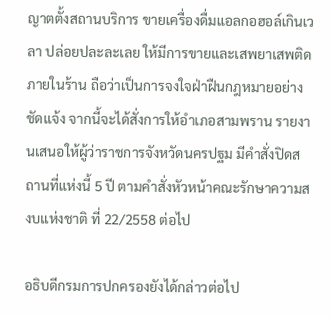ญาตตั้งสถานบริการ ขายเครื่องดื่มแอลกอฮอล์เกินเวลา ปล่อยปละละเลย ให้มีการขายและเสพยาเสพติดภายในร้าน ถือว่าเป็นการจงใจฝ่าฝืนกฎหมายอย่างชัดแจ้ง จากนี้จะได้สั่งการให้อำเภอสามพราน รายงานเสนอให้ผู้ว่าราชการจังหวัดนครปฐม มีคำสั่งปิดสถานที่แห่งนี้ 5 ปี ตามคำสั่งหัวหน้าคณะรักษาความสงบแห่งชาติ ที่ 22/2558 ต่อไป

อธิบดีกรมการปกครองยังได้กล่าวต่อไป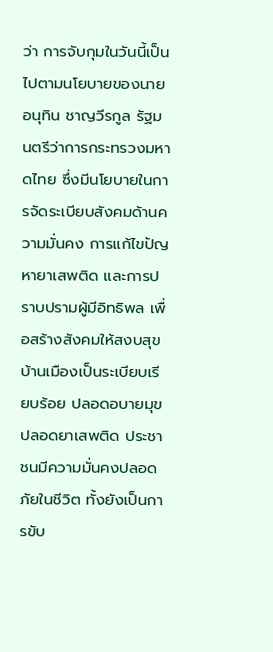ว่า การจับกุมในวันนี้เป็นไปตามนโยบายของนายอนุทิน ชาญวีรกูล รัฐมนตรีว่าการกระทรวงมหาดไทย ซึ่งมีนโยบายในการจัดระเบียบสังคมด้านความมั่นคง การแก้ไขปัญหายาเสพติด และการปราบปรามผู้มีอิทธิพล เพื่อสร้างสังคมให้สงบสุข บ้านเมืองเป็นระเบียบเรียบร้อย ปลอดอบายมุข ปลอดยาเสพติด ประชาชนมีความมั่นคงปลอดภัยในชีวิต ทั้งยังเป็นการขับ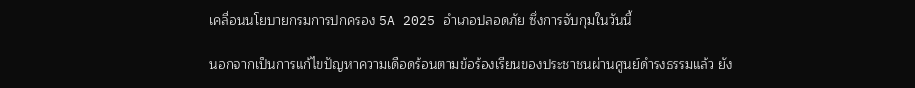เคลื่อนนโยบายกรมการปกครอง 5A 2025 อำเภอปลอดภัย ซึ่งการจับกุมในวันนี้

นอกจากเป็นการแก้ไขปัญหาความเดือดร้อนตามข้อร้องเรียนของประชาชนผ่านศูนย์ดำรงธรรมแล้ว ยัง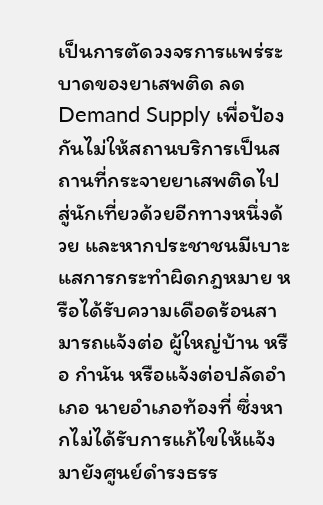เป็นการตัดวงจรการแพร่ระบาดของยาเสพติด ลด Demand Supply เพื่อป้องกันไม่ให้สถานบริการเป็นสถานที่กระจายยาเสพติดไปสู่นักเที่ยวด้วยอีกทางหนึ่งด้วย และหากประชาชนมีเบาะแสการกระทำผิดกฎหมาย หรือได้รับความเดือดร้อนสามารถแจ้งต่อ ผู้ใหญ่บ้าน หรือ กำนัน หรือแจ้งต่อปลัดอำเภอ นายอำเภอท้องที่ ซึ่งหากไม่ได้รับการแก้ไขให้แจ้งมายังศูนย์ดำรงธรร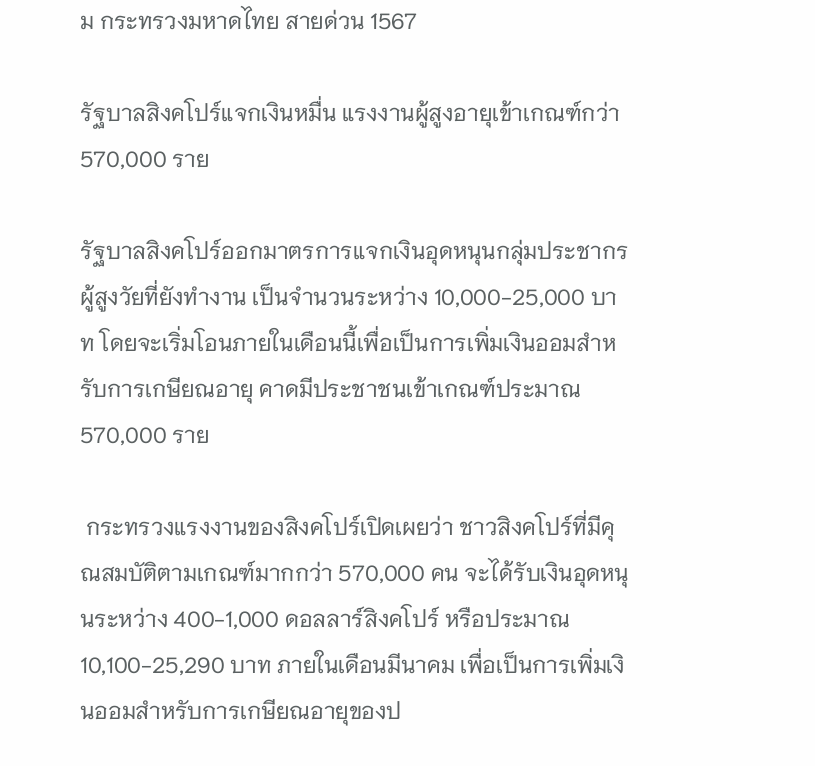ม กระทรวงมหาดไทย สายด่วน 1567

รัฐบาลสิงคโปร์แจกเงินหมื่น แรงงานผู้สูงอายุเข้าเกณฑ์กว่า 570,000 ราย

รัฐบาลสิงคโปร์ออกมาตรการแจกเงินอุดหนุนกลุ่มประชากรผู้สูงวัยที่ยังทำงาน เป็นจำนวนระหว่าง 10,000-25,000 บาท โดยจะเริ่มโอนภายในเดือนนี้เพื่อเป็นการเพิ่มเงินออมสำหรับการเกษียณอายุ คาดมีประชาชนเข้าเกณฑ์ประมาณ 570,000 ราย

 กระทรวงแรงงานของสิงคโปร์เปิดเผยว่า ชาวสิงคโปร์ที่มีคุณสมบัติตามเกณฑ์มากกว่า 570,000 คน จะได้รับเงินอุดหนุนระหว่าง 400-1,000 ดอลลาร์สิงคโปร์ หรือประมาณ 10,100-25,290 บาท ภายในเดือนมีนาคม เพื่อเป็นการเพิ่มเงินออมสำหรับการเกษียณอายุของป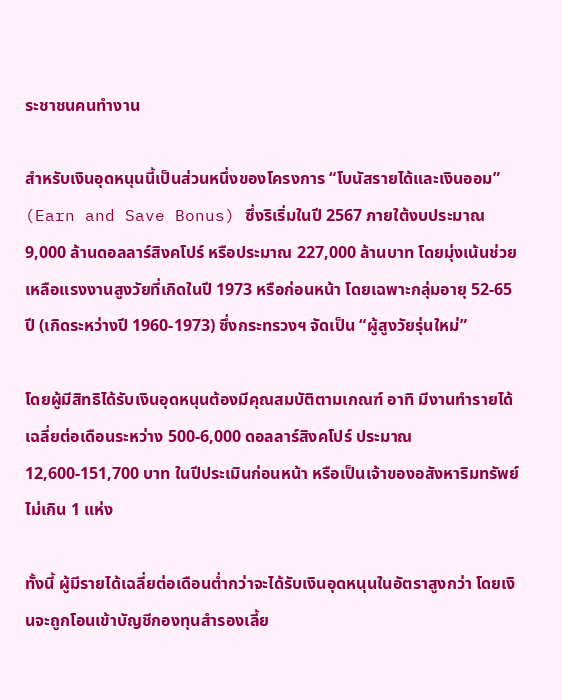ระชาชนคนทำงาน

สำหรับเงินอุดหนุนนี้เป็นส่วนหนึ่งของโครงการ “โบนัสรายได้และเงินออม” (Earn and Save Bonus) ซึ่งริเริ่มในปี 2567 ภายใต้งบประมาณ 9,000 ล้านดอลลาร์สิงคโปร์ หรือประมาณ 227,000 ล้านบาท โดยมุ่งเน้นช่วยเหลือแรงงานสูงวัยที่เกิดในปี 1973 หรือก่อนหน้า โดยเฉพาะกลุ่มอายุ 52-65 ปี (เกิดระหว่างปี 1960-1973) ซึ่งกระทรวงฯ จัดเป็น “ผู้สูงวัยรุ่นใหม่”

โดยผู้มีสิทธิได้รับเงินอุดหนุนต้องมีคุณสมบัติตามเกณฑ์ อาทิ มีงานทำรายได้เฉลี่ยต่อเดือนระหว่าง 500-6,000 ดอลลาร์สิงคโปร์ ประมาณ 12,600-151,700 บาท ในปีประเมินก่อนหน้า หรือเป็นเจ้าของอสังหาริมทรัพย์ไม่เกิน 1 แห่ง

ทั้งนี้ ผู้มีรายได้เฉลี่ยต่อเดือนต่ำกว่าจะได้รับเงินอุดหนุนในอัตราสูงกว่า โดยเงินจะถูกโอนเข้าบัญชีกองทุนสำรองเลี้ย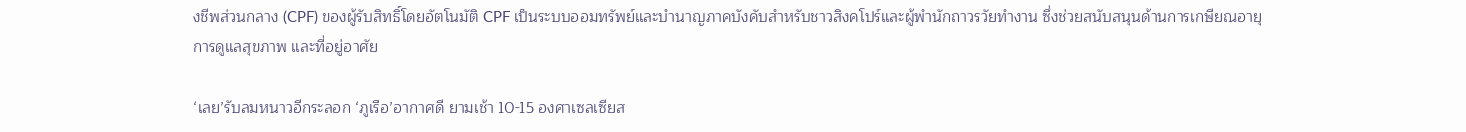งชีพส่วนกลาง (CPF) ของผู้รับสิทธิ์โดยอัตโนมัติ CPF เป็นระบบออมทรัพย์และบำนาญภาคบังคับสำหรับชาวสิงคโปร์และผู้พำนักถาวรวัยทำงาน ซึ่งช่วยสนับสนุนด้านการเกษียณอายุ การดูแลสุขภาพ และที่อยู่อาศัย

‘เลย’รับลมหนาวอีกระลอก ‘ภูเรือ’อากาศดี ยามเช้า 10-15 องศาเซลเซียส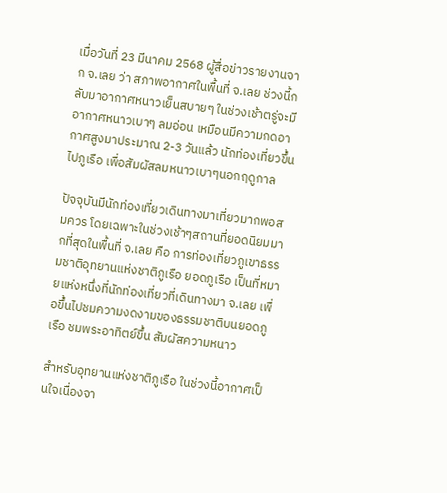เมื่อวันที่ 23 มีนาคม 2568 ผู้สื่อข่าวรายงานจาก จ.เลย ว่า สภาพอากาศในพื้นที่ จ.เลย ช่วงนี้กลับมาอากาศหนาวเย็นสบายๆ ในช่วงเช้าตรู่จะมีอากาศหนาวเบาๆ ลมอ่อน เหมือนมีความกดอากาศสูงมาประมาณ 2-3 วันแล้ว นักท่องเที่ยวขึ้นไปภูเรือ เพื่อสัมผัสลมหนาวเบาๆนอกฤดูกาล

ปัจจุบันมีนักท่องเที่ยวเดินทางมาเที่ยวมากพอสมควร โดยเฉพาะในช่วงเช้าๆสถานที่ยอดนิยมมากที่สุดในพื้นที่ จ.เลย คือ การท่องเที่ยวภูเขาธรรมชาติอุทยานแห่งชาติภูเรือ ยอดภูเรือ เป็นที่หมายแห่งหนึ่งที่นักท่องเที่ยวที่เดินทางมา จ.เลย เพื่อขึ้นไปชมความงดงามของธรรมชาติบนยอดภูเรือ ชมพระอาทิตย์ขึ้น สัมผัสความหนาว

สำหรับอุทยานแห่งชาติภูเรือ ในช่วงนี้อากาศเป็นใจเนื่องจา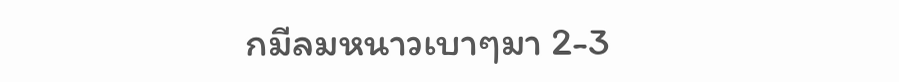กมีลมหนาวเบาๆมา 2-3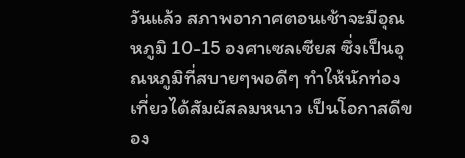วันแล้ว สภาพอากาศตอนเช้าจะมีอุณหภูมิ 10-15 องศาเซลเซียส ซึ่งเป็นอุณหภูมิที่สบายๆพอดีๆ ทำให้นักท่องเที่ยวได้สัมผัสลมหนาว เป็นโอกาสดีของ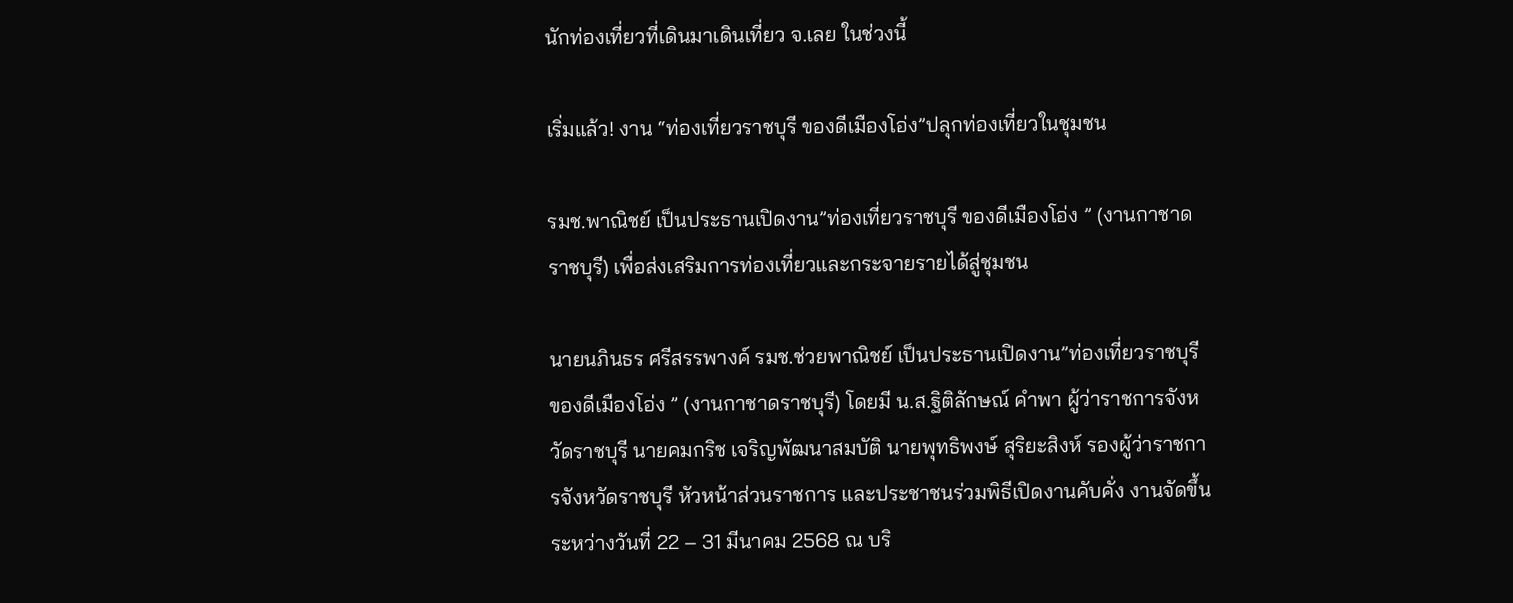นักท่องเที่ยวที่เดินมาเดินเที่ยว จ.เลย ในช่วงนี้

เริ่มแล้ว! งาน “ท่องเที่ยวราชบุรี ของดีเมืองโอ่ง”ปลุกท่องเที่ยวในชุมชน

รมช.พาณิชย์ เป็นประธานเปิดงาน”ท่องเที่ยวราชบุรี ของดีเมืองโอ่ง ” (งานกาชาดราชบุรี) เพื่อส่งเสริมการท่องเที่ยวและกระจายรายได้สู่ชุมชน

นายนภินธร ศรีสรรพางค์ รมช.ช่วยพาณิชย์ เป็นประธานเปิดงาน”ท่องเที่ยวราชบุรี ของดีเมืองโอ่ง ” (งานกาชาดราชบุรี) โดยมี น.ส.ฐิติลักษณ์ คำพา ผู้ว่าราชการจังหวัดราชบุรี นายคมกริช เจริญพัฒนาสมบัติ นายพุทธิพงษ์ สุริยะสิงห์ รองผู้ว่าราชการจังหวัดราชบุรี หัวหน้าส่วนราชการ และประชาชนร่วมพิธีเปิดงานคับคั่ง งานจัดขึ้นระหว่างวันที่ 22 – 31 มีนาคม 2568 ณ บริ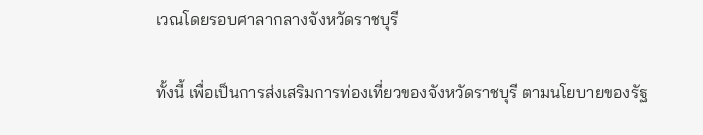เวณโดยรอบศาลากลางจังหวัดราชบุรี

ทั้งนี้ เพื่อเป็นการส่งเสริมการท่องเที่ยวของจังหวัดราชบุรี ตามนโยบายของรัฐ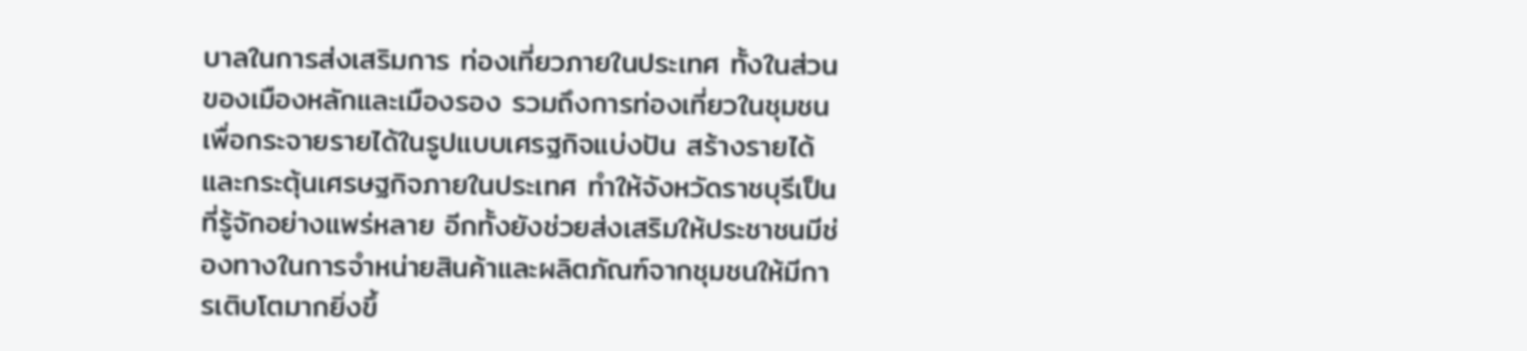บาลในการส่งเสริมการ ท่องเที่ยวภายในประเทศ ทั้งในส่วนของเมืองหลักและเมืองรอง รวมถึงการท่องเที่ยวในชุมชน เพื่อกระจายรายได้ในรูปแบบเศรฐกิจแบ่งปัน สร้างรายได้และกระตุ้นเศรษฐกิจภายในประเทศ ทำให้จังหวัดราชบุรีเป็นที่รู้จักอย่างแพร่หลาย อีกทั้งยังช่วยส่งเสริมให้ประชาชนมีช่องทางในการจำหน่ายสินค้าและผลิตภัณฑ์จากชุมชนให้มีการเติบโตมากยิ่งขึ้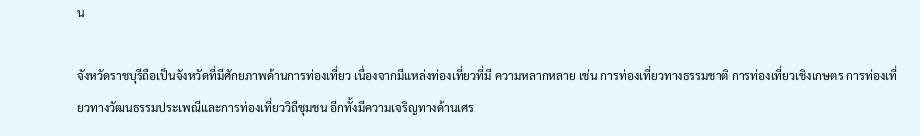น

จังหวัดราชบุรีถือเป็นจังหวัดที่มีศักยภาพด้านการท่องเที่ยว เนื่องจากมีแหล่งท่องเที่ยวที่มี ความหลากหลาย เช่น การท่องเที่ยวทางธรรมชาติ การท่องเที่ยวเชิงเกษตร การท่องเที่ยวทางวัฒนธรรมประเพณีและการท่องเที่ยววิถีชุมชน อีกทั้งมีความเจริญทางด้านเศร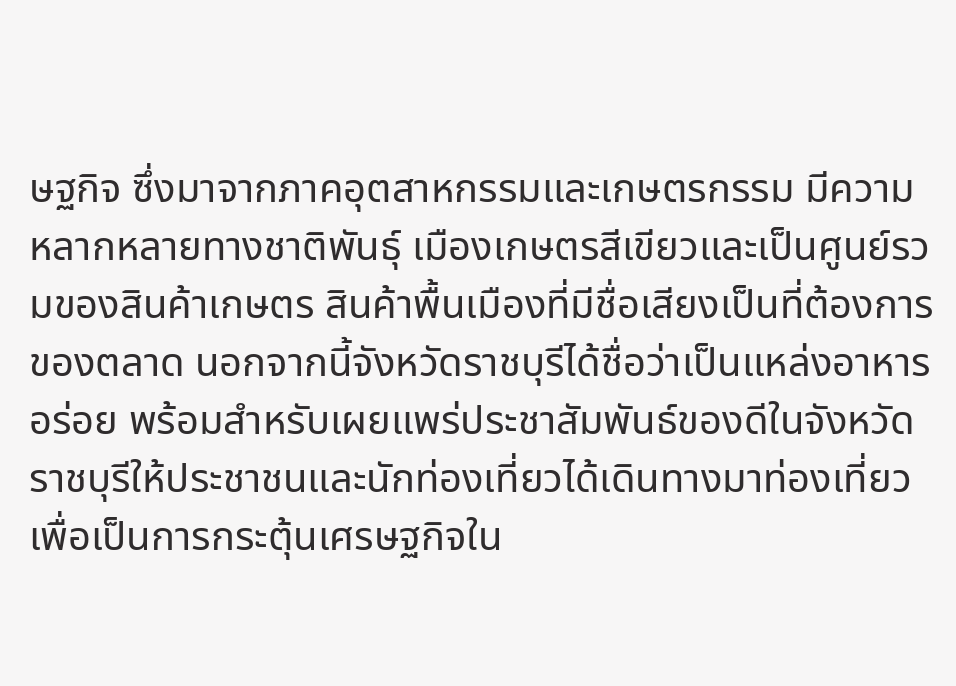ษฐกิจ ซึ่งมาจากภาคอุตสาหกรรมและเกษตรกรรม มีความหลากหลายทางชาติพันธุ์ เมืองเกษตรสีเขียวและเป็นศูนย์รวมของสินค้าเกษตร สินค้าพื้นเมืองที่มีชื่อเสียงเป็นที่ต้องการของตลาด นอกจากนี้จังหวัดราชบุรีได้ชื่อว่าเป็นแหล่งอาหารอร่อย พร้อมสำหรับเผยแพร่ประชาสัมพันธ์ของดีในจังหวัดราชบุรีให้ประชาชนและนักท่องเที่ยวได้เดินทางมาท่องเที่ยว เพื่อเป็นการกระตุ้นเศรษฐกิจใน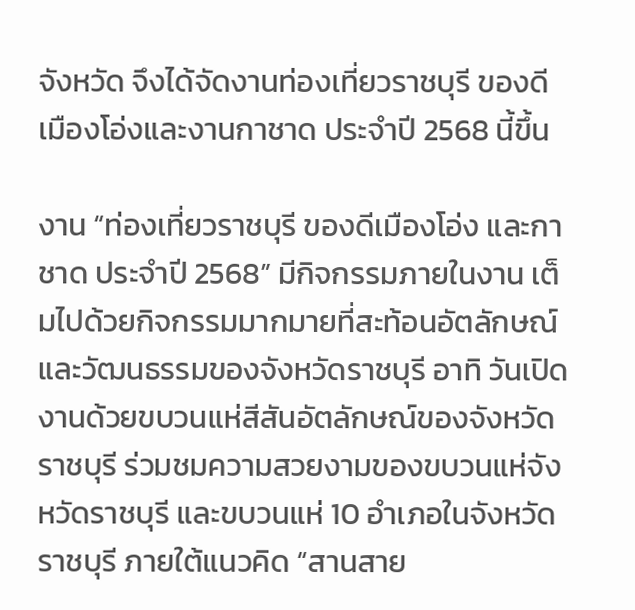จังหวัด จึงได้จัดงานท่องเที่ยวราชบุรี ของดีเมืองโอ่งและงานกาชาด ประจำปี 2568 นี้ขึ้น

งาน “ท่องเที่ยวราชบุรี ของดีเมืองโอ่ง และกาชาด ประจำปี 2568” มีกิจกรรมภายในงาน เต็มไปด้วยกิจกรรมมากมายที่สะท้อนอัตลักษณ์และวัฒนธรรมของจังหวัดราชบุรี อาทิ วันเปิดงานด้วยขบวนแห่สีสันอัตลักษณ์ของจังหวัดราชบุรี ร่วมชมความสวยงามของขบวนแห่จังหวัดราชบุรี และขบวนแห่ 10 อำเภอในจังหวัดราชบุรี ภายใต้แนวคิด “สานสาย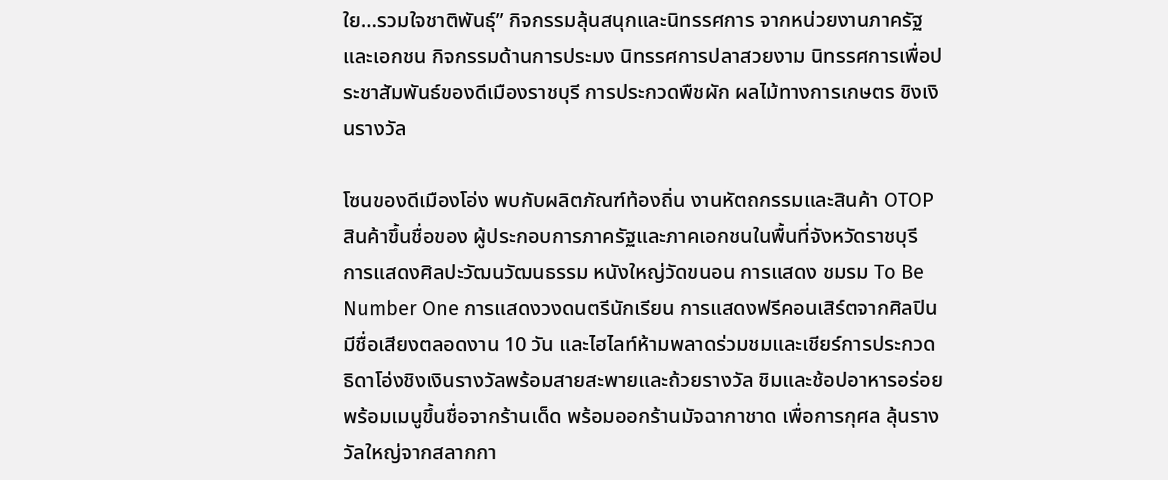ใย…รวมใจชาติพันธุ์” กิจกรรมลุ้นสนุกและนิทรรศการ จากหน่วยงานภาครัฐและเอกชน กิจกรรมด้านการประมง นิทรรศการปลาสวยงาม นิทรรศการเพื่อประชาสัมพันธ์ของดีเมืองราชบุรี การประกวดพืชผัก ผลไม้ทางการเกษตร ชิงเงินรางวัล

โซนของดีเมืองโอ่ง พบกับผลิตภัณฑ์ท้องถิ่น งานหัตถกรรมและสินค้า OTOP สินค้าขึ้นชื่อของ ผู้ประกอบการภาครัฐและภาคเอกชนในพื้นที่จังหวัดราชบุรี การแสดงศิลปะวัฒนวัฒนธรรม หนังใหญ่วัดขนอน การแสดง ชมรม To Be Number One การแสดงวงดนตรีนักเรียน การแสดงฟรีคอนเสิร์ตจากศิลปินมีชื่อเสียงตลอดงาน 10 วัน และไฮไลท์ห้ามพลาดร่วมชมและเชียร์การประกวดธิดาโอ่งชิงเงินรางวัลพร้อมสายสะพายและถ้วยรางวัล ชิมและช้อปอาหารอร่อยพร้อมเมนูขึ้นชื่อจากร้านเด็ด พร้อมออกร้านมัจฉากาชาด เพื่อการกุศล ลุ้นรางวัลใหญ่จากสลากกา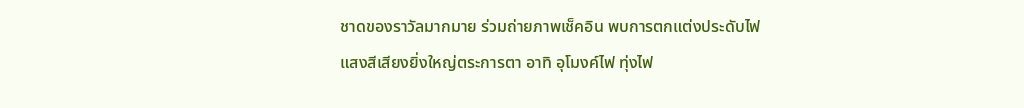ชาดของราวัลมากมาย ร่วมถ่ายภาพเช็คอิน พบการตกแต่งประดับไฟแสงสีเสียงยิ่งใหญ่ตระการตา อาทิ อุโมงค์ไฟ ทุ่งไฟ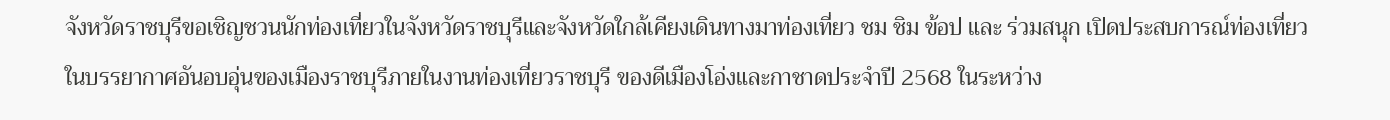จังหวัดราชบุรีขอเชิญชวนนักท่องเที่ยวในจังหวัดราชบุรีและจังหวัดใกล้เคียงเดินทางมาท่องเที่ยว ชม ชิม ข้อป และ ร่วมสนุก เปิดประสบการณ์ท่องเที่ยวในบรรยากาศอันอบอุ่นของเมืองราชบุรีภายในงานท่องเที่ยวราชบุรี ของดีเมืองโอ่งและกาชาดประจำปี 2568 ในระหว่าง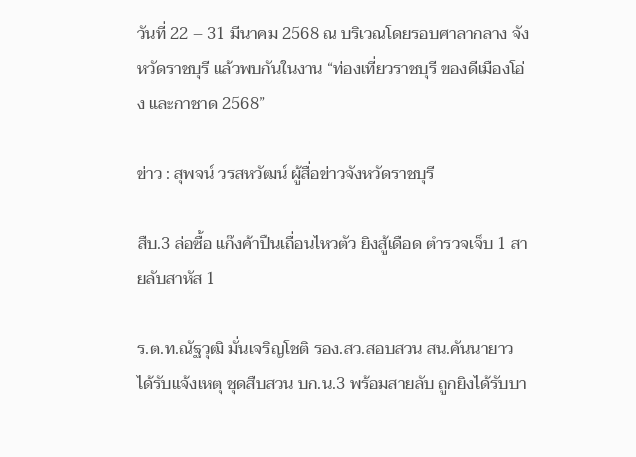วันที่ 22 – 31 มีนาคม 2568 ณ บริเวณโดยรอบศาลากลาง จังหวัดราชบุรี แล้วพบกันในงาน “ท่องเที่ยวราชบุรี ของดีเมืองโอ่ง และกาชาด 2568”

ข่าว : สุพจน์ วรสหวัฒน์ ผู้สื่อข่าวจังหวัดราชบุรี

สืบ.3 ล่อซื้อ แก๊งค้าปืนเถื่อนไหวตัว ยิงสู้เดือด ตำรวจเจ็บ 1 สายลับสาหัส 1

ร.ต.ท.ณัฐวุฒิ มั่นเจริญโชติ รอง.สว.สอบสวน สน.คันนายาว ได้รับแจ้งเหตุ ชุดสืบสวน บก.น.3 พร้อมสายลับ ถูกยิงได้รับบา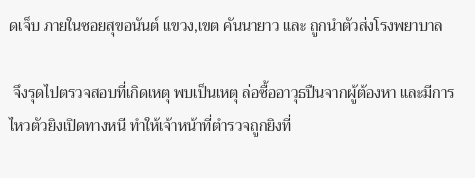ดเจ็บ ภายในซอยสุขอนันต์ แขวง,เขต คันนายาว และ ถูกนำตัวส่งโรงพยาบาล

 จึงรุดไปตรวจสอบที่เกิดเหตุ พบเป็นเหตุ ล่อซื้ออาวุธปืนจากผู้ต้องหา และมีการไหวตัวยิงเปิดทางหนี ทำให้เจ้าหน้าที่ตำรวจถูกยิงที่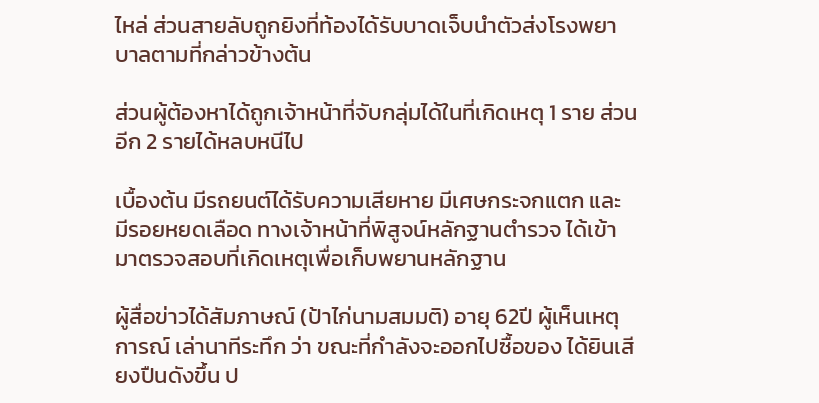ไหล่ ส่วนสายลับถูกยิงที่ท้องได้รับบาดเจ็บนำตัวส่งโรงพยาบาลตามที่กล่าวข้างต้น

ส่วนผู้ต้องหาได้ถูกเจ้าหน้าที่จับกลุ่มได้ในที่เกิดเหตุ 1 ราย ส่วนอีก 2 รายได้หลบหนีไป

เบื้องต้น มีรถยนต์ได้รับความเสียหาย มีเศษกระจกแตก และ มีรอยหยดเลือด ทางเจ้าหน้าที่พิสูจน์หลักฐานตำรวจ ได้เข้ามาตรวจสอบที่เกิดเหตุเพื่อเก็บพยานหลักฐาน

ผู้สื่อข่าวได้สัมภาษณ์ (ป้าไก่นามสมมติ) อายุ 62ปี ผู้เห็นเหตุการณ์ เล่านาทีระทึก ว่า ขณะที่กำลังจะออกไปซื้อของ ได้ยินเสียงปืนดังขึ้น ป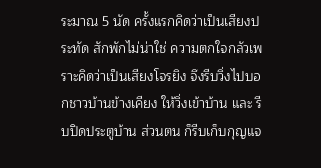ระมาณ 5 นัด ครั้งแรกคิดว่าเป็นเสียงประทัด สักพักไม่น่าใช่ ความตกใจกลัวเพราะคิดว่าเป็นเสียงโจรยิง จึงรีบวิ่งไปบอกชาวบ้านข้างเคียง ให้วิ่งเข้าบ้าน และ รีบปิดประตูบ้าน ส่วนตน ก็รีบเก็บกุญแจ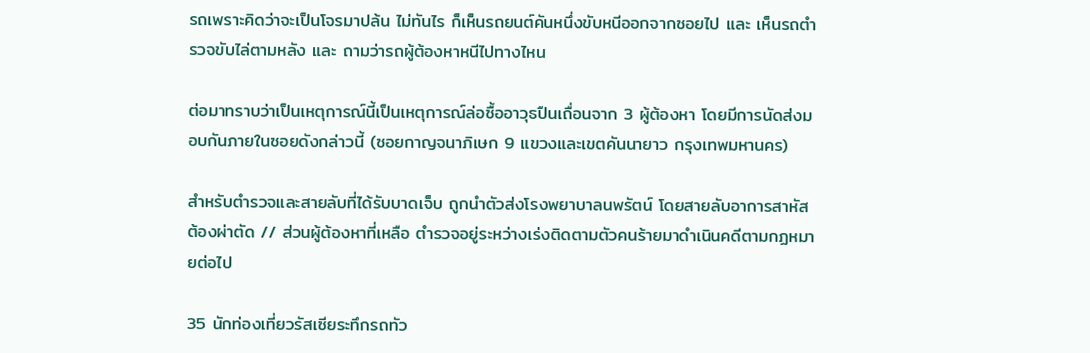รถเพราะคิดว่าจะเป็นโจรมาปล้น ไม่ทันไร ก็เห็นรถยนต์คันหนึ่งขับหนีออกจากซอยไป และ เห็นรถตำรวจขับไล่ตามหลัง และ ถามว่ารถผู้ต้องหาหนีไปทางไหน

ต่อมาทราบว่าเป็นเหตุการณ์นี้เป็นเหตุการณ์ล่อซื้ออาวุธปืนเถื่อนจาก 3 ผู้ต้องหา โดยมีการนัดส่งมอบกันภายในซอยดังกล่าวนี้ (ซอยกาญจนาภิเษก 9 แขวงและเขตคันนายาว กรุงเทพมหานคร)

สำหรับตำรวจและสายลับที่ได้รับบาดเจ็บ ถูกนำตัวส่งโรงพยาบาลนพรัตน์ โดยสายลับอาการสาหัส ต้องผ่าตัด // ส่วนผู้ต้องหาที่เหลือ ตำรวจอยู่ระหว่างเร่งติดตามตัวคนร้ายมาดำเนินคดีตามกฏหมายต่อไป

35 นักท่องเที่ยวรัสเซียระทึกรถทัว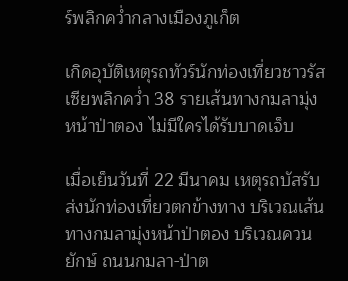ร์พลิกคว่ำกลางเมืองภูเก็ต

เกิดอุบัติเหตุรถทัวร์นักท่องเที่ยวชาวรัสเซียพลิกคว่ำ 38 รายเส้นทางกมลามุ่งหน้าป่าตอง ไม่มีใครได้รับบาดเจ็บ

เมื่อเย็นวันที่ 22 มีนาคม เหตุรถบัสรับส่งนักท่องเที่ยวตกข้างทาง บริเวณเส้นทางกมลามุ่งหน้าป่าตอง บริเวณควนยักษ์ ถนนกมลา-ป่าต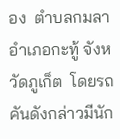อง  ตำบลกมลา อำเภอกะทู้ จังหวัดภูเก็ต  โดยรถคันดังกล่าวมีนัก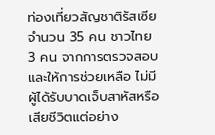ท่องเที่ยวสัญชาติรัสเซียจำนวน 35 คน ชาวไทย 3 คน จากการตรวจสอบและให้การช่วยเหลือ ไม่มีผู้ได้รับบาดเจ็บสาหัสหรือเสียชีวิตแต่อย่าง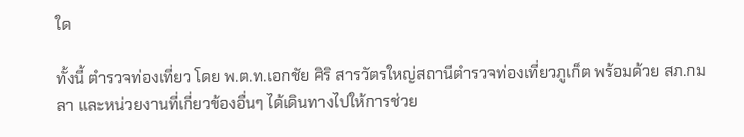ใด

ทั้งนี้ ตำรวจท่องเที่ยว โดย พ.ต.ท.เอกชัย ศิริ สารวัตรใหญ่สถานีตำรวจท่องเที่ยวภูเก็ต พร้อมด้วย สภ.กมลา และหน่วยงานที่เกี่ยวข้องอื่นๆ ได้เดินทางไปให้การช่วย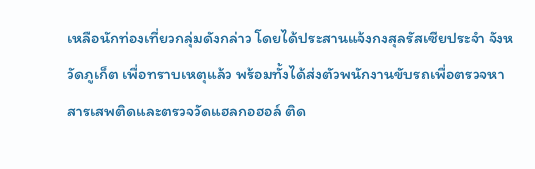เหลือนักท่องเที่ยวกลุ่มดังกล่าว โดยได้ประสานแจ้งกงสุลรัสเซียประจำ จังหวัดภูเก็ต เพื่อทราบเหตุแล้ว พร้อมทั้งได้ส่งตัวพนักงานขับรถเพื่อตรวจหาสารเสพติดและตรวจวัดแฮลกอฮอล์ ติด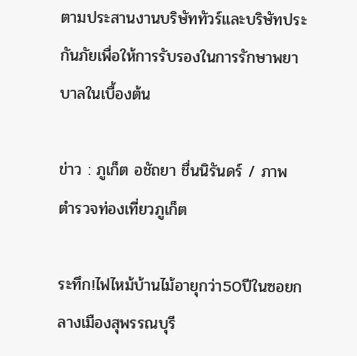ตามประสานงานบริษัททัวร์และบริษัทประกันภัยเพื่อให้การรับรองในการรักษาพยาบาลในเบื้องต้น

ข่าว : ภูเก็ต อชัถยา ชื่นนิรันดร์ / ภาพ  ตำรวจท่องเที่ยวภูเก็ต

ระทึก!ไฟไหม้บ้านไม้อายุกว่า50ปีในซอยกลางเมืองสุพรรณบุรี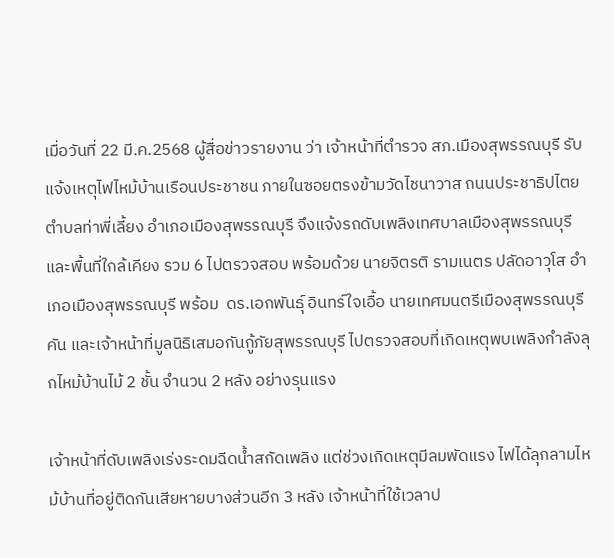เมื่อวันที่ 22 มี.ค.2568 ผู้สื่อข่าวรายงาน ว่า เจ้าหน้าที่ตำรวจ สภ.เมืองสุพรรณบุรี รับแจ้งเหตุไฟไหม้บ้านเรือนประชาชน ภายในซอยตรงข้ามวัดไชนาวาส ถนนประชาธิปไตย ตำบลท่าพี่เลี้ยง อำเภอเมืองสุพรรณบุรี จึงแจ้งรถดับเพลิงเทศบาลเมืองสุพรรณบุรี และพื้นที่ใกล้เคียง รวม 6 ไปตรวจสอบ พร้อมด้วย นายจิตรติ รามเนตร ปลัดอาวุโส อำเภอเมืองสุพรรณบุรี พร้อม  ดร.เอกพันธุ์ อินทร์ใจเอื้อ นายเทศมนตรีเมืองสุพรรณบุรี คัน และเจ้าหน้าที่มูลนิธิเสมอกันกู้ภัยสุพรรณบุรี ไปตรวจสอบที่เกิดเหตุพบเพลิงกำลังลุกไหม้บ้านไม้ 2 ชั้น จำนวน 2 หลัง อย่างรุนแรง

เจ้าหน้าที่ดับเพลิงเร่งระดมฉีดน้ำสกัดเพลิง แต่ช่วงเกิดเหตุมีลมพัดแรง ไฟได้ลุกลามไหม้บ้านที่อยู่ติดกันเสียหายบางส่วนอีก 3 หลัง เจ้าหน้าที่ใช้เวลาป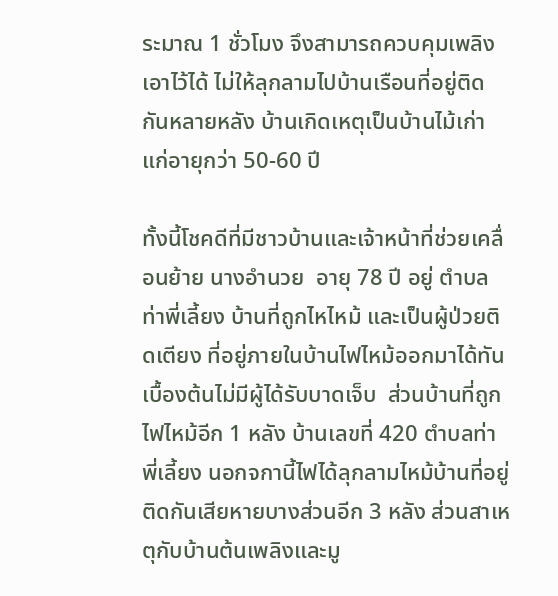ระมาณ 1 ชั่วโมง จึงสามารถควบคุมเพลิงเอาไว้ได้ ไม่ให้ลุกลามไปบ้านเรือนที่อยู่ติดกันหลายหลัง บ้านเกิดเหตุเป็นบ้านไม้เก่าแก่อายุกว่า 50-60 ปี

ทั้งนี้โชคดีที่มีชาวบ้านและเจ้าหน้าที่ช่วยเคลื่อนย้าย นางอำนวย  อายุ 78 ปี อยู่ ตำบลท่าพี่เลี้ยง บ้านที่ถูกไหไหม้ และเป็นผู้ป่วยติดเตียง ที่อยู่ภายในบ้านไฟไหม้ออกมาได้ทัน เบื้องต้นไม่มีผู้ได้รับบาดเจ็บ  ส่วนบ้านที่ถูกไฟไหม้อีก 1 หลัง บ้านเลขที่ 420 ตำบลท่าพี่เลี้ยง นอกจกานี้ไฟได้ลุกลามไหม้บ้านที่อยู่ติดกันเสียหายบางส่วนอีก 3 หลัง ส่วนสาเหตุกับบ้านต้นเพลิงและมู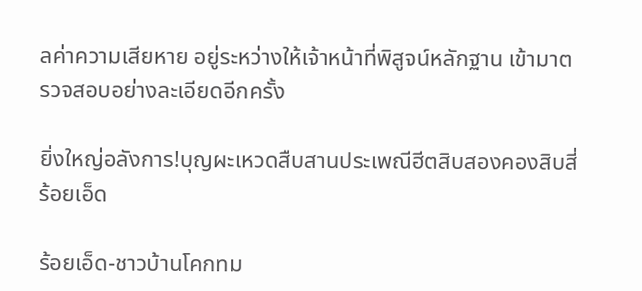ลค่าความเสียหาย อยู่ระหว่างให้เจ้าหน้าที่พิสูจน์หลักฐาน เข้ามาตรวจสอบอย่างละเอียดอีกครั้ง

ยิ่งใหญ่อลังการ!บุญผะเหวดสืบสานประเพณีฮีตสิบสองคองสิบสี่ร้อยเอ็ด

ร้อยเอ็ด-ชาวบ้านโคกทม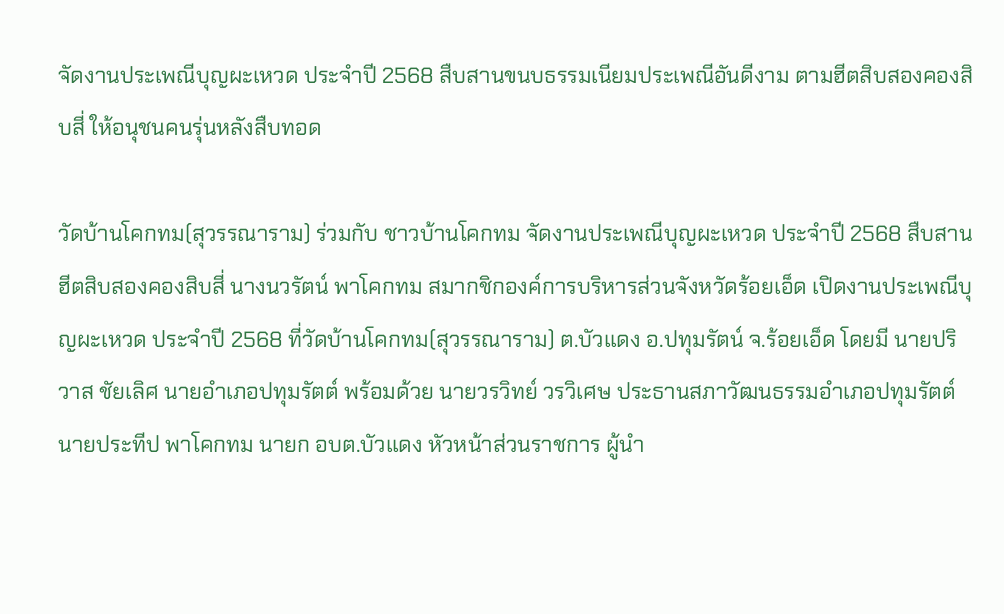จัดงานประเพณีบุญผะเหวด ประจำปี 2568 สืบสานขนบธรรมเนียมประเพณีอันดีงาม ตามฮีตสิบสองคองสิบสี่ ให้อนุชนคนรุ่นหลังสืบทอด

วัดบ้านโคกทม(สุวรรณาราม) ร่วมกับ ชาวบ้านโคกทม จัดงานประเพณีบุญผะเหวด ประจำปี 2568 สืบสานฮีตสิบสองคองสิบสี่ นางนวรัตน์ พาโคกทม สมากชิกองค์การบริหารส่วนจังหวัดร้อยเอ็ด เปิดงานประเพณีบุญผะเหวด ประจำปี 2568 ที่วัดบ้านโคกทม(สุวรรณาราม) ต.บัวแดง อ.ปทุมรัตน์ จ.ร้อยเอ็ด โดยมี นายปริวาส ชัยเลิศ นายอำเภอปทุมรัตต์ พร้อมด้วย นายวรวิทย์ วรวิเศษ ประธานสภาวัฒนธรรมอำเภอปทุมรัตต์ นายประทีป พาโคกทม นายก อบต.บัวแดง หัวหน้าส่วนราชการ ผู้นำ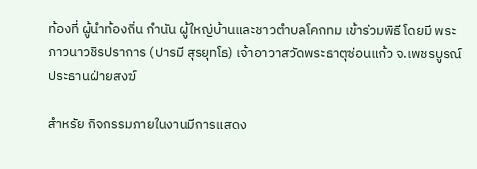ท้องที่ ผู้นำท้องถิ่น กำนัน ผู้ใหญ่บ้านและชาวตำบลโคกทม เข้าร่วมพิธี โดยมี พระภาวนาวชิรปราการ (ปารมี สุรยุทโธ) เจ้าอาวาสวัดพระธาตุซ่อนแก้ว จ.เพชรบูรณ์ ประธานฝ่ายสงฆ์

สำหรัย กิจกรรมภายในงานมีการแสดง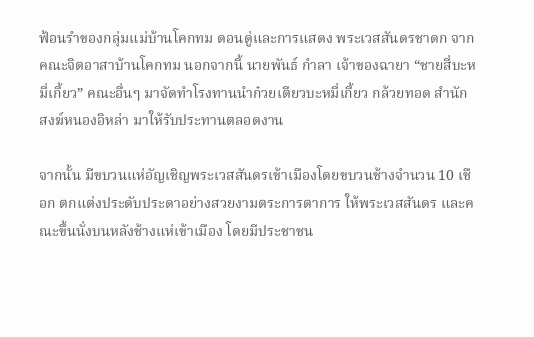ฟ้อนรำของกลุ่มแม่บ้านโคกทม ดอนดู่และการแสดง พระเวสสันดรชาดก จากคณะจิตอาสาบ้านโคกทม นอกจากนี้ นายพันธ์ กำลา เจ้าของฉายา “ชายสี่บะหมี่เกี้ยว” คณะอื่นๆ มาจัดทำโรงทานนำก๋วยเตียวบะหมี่เกี้ยว กล้วยทอด สำนักสงฆ์หนองอิหล่า มาให้รับประทานตลอดงาน

จากนั้น มีขบวนแห่อัญเชิญพระเวสสันดรเข้าเมืองโดยขบวนช้างจำนวน 10 เชือก ตกแต่งประดับประดาอย่างสวยงามตระการตาการ ให้พระเวสสันดร และคณะขึ้นนั่งบนหลังช้างแห่เข้าเมือง โดยมีประชาชน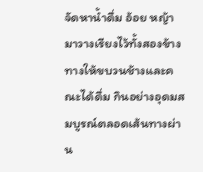จัดหาน้ำดื่ม อ้อย หญ้า มาวางเรียงไว้ทั้งสองข้างทางให้ขบวนช้างและคณะได้ดื่ม กินอย่างอุดมสมบูรณ์ตลอดเส้นทางผ่าน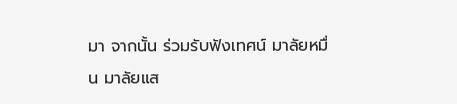มา จากนั้น ร่วมรับฟังเทศน์ มาลัยหมื่น มาลัยแส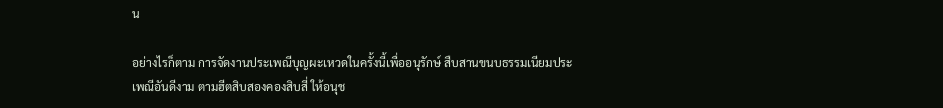น

อย่างไรก็ตาม การจัดงานประเพณีบุญผะเหวดในครั้งนี้เพื่ออนุรักษ์ สืบสานขนบธรรมเนียมประเพณีอันดีงาม ตามฮีตสิบสองคองสิบสี่ ให้อนุช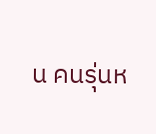น คนรุ่นห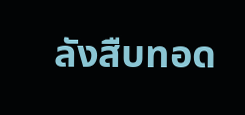ลังสืบทอด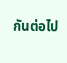กันต่อไป